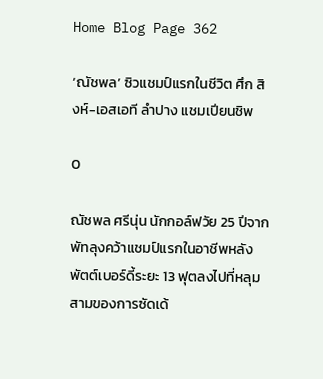Home Blog Page 362

‘ณัชพล’ ซิวแชมป์แรกในชีวิต ศึก สิงห์-เอสเอที ลำปาง แชมเปียนชิพ

0

ณัชพล ศรีนุ่น นักกอล์ฟวัย 25 ปีจากพัทลุงคว้าแชมป์แรกในอาชีพหลังพัตต์เบอร์ดี้ระยะ 13 ฟุตลงไปที่หลุมสามของการซัดเด้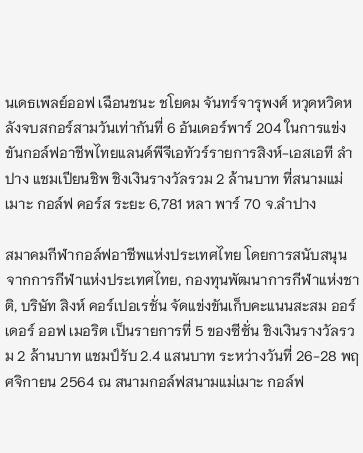นเดธเพลย์ออฟ เฉือนชนะ ชโยดม จันทร์จารุพงศ์ หวุดหวิดหลังจบสกอร์สามวันเท่ากันที่ 6 อันเดอร์พาร์ 204 ในการแข่งขันกอล์ฟอาชีพไทยแลนด์พีจีเอทัวร์รายการสิงห์-เอสเอที ลำปาง แชมเปียนชิพ ชิงเงินรางวัลรวม 2 ล้านบาท ที่สนามแม่เมาะ กอล์ฟ คอร์ส ระยะ 6,781 หลา พาร์ 70 จ.ลำปาง

สมาคมกีฬากอล์ฟอาชีพแห่งประเทศไทย โดยการสนับสนุนจากการกีฬาแห่งประเทศไทย, กองทุนพัฒนาการกีฬาแห่งชาติ, บริษัท สิงห์ คอร์เปอเรชั่น จัดแข่งขันเก็บคะแนนสะสม ออร์เดอร์ ออฟ เมอริต เป็นรายการที่ 5 ของซีซั่น ชิงเงินรางวัลรวม 2 ล้านบาท แชมป์รับ 2.4 แสนบาท ระหว่างวันที่ 26-28 พฤศจิกายน 2564 ณ สนามกอล์ฟสนามแม่เมาะ กอล์ฟ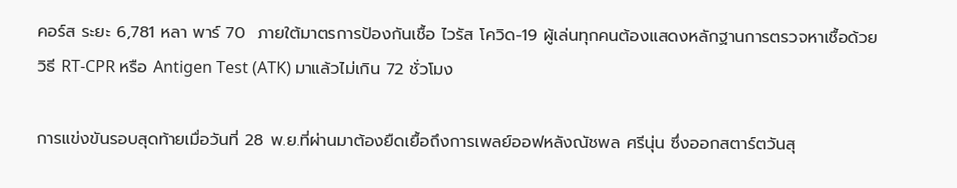คอร์ส ระยะ 6,781 หลา พาร์ 70  ภายใต้มาตรการป้องกันเชื้อ ไวรัส โควิด-19 ผู้เล่นทุกคนต้องแสดงหลักฐานการตรวจหาเชื้อด้วยวิธี RT-CPR หรือ Antigen Test (ATK) มาแล้วไม่เกิน 72 ชั่วโมง

การแข่งขันรอบสุดท้ายเมื่อวันที่ 28 พ.ย.ที่ผ่านมาต้องยืดเยื้อถึงการเพลย์ออฟหลังณัชพล ศรีนุ่น ซึ่งออกสตาร์ตวันสุ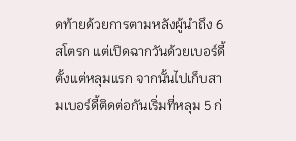ดท้ายด้วยการตามหลังผู้นำถึง 6 สโตรก แต่เปิดฉากวันด้วยเบอร์ดี้ตั้งแต่หลุมแรก จากนั้นไปเก็บสามเบอร์ดี้ติดต่อกันเริ่มที่หลุม 5 ก่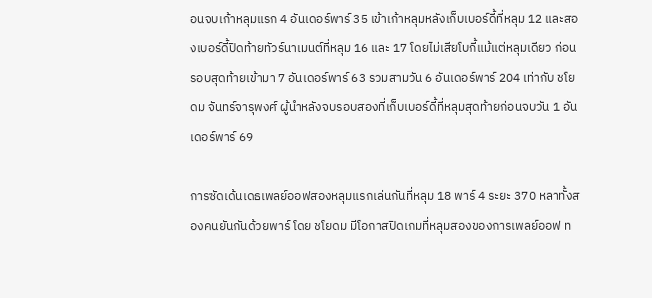อนจบเก้าหลุมแรก 4 อันเดอร์พาร์ 35 เข้าเก้าหลุมหลังเก็บเบอร์ดี้ที่หลุม 12 และสองเบอร์ดี้ปิดท้ายทัวร์นาเมนต์ที่หลุม 16 และ 17 โดยไม่เสียโบกี้แม้แต่หลุมเดียว ก่อนรอบสุดท้ายเข้ามา 7 อันเดอร์พาร์ 63 รวมสามวัน 6 อันเดอร์พาร์ 204 เท่ากับ ชโยดม จันทร์จารุพงศ์ ผู้นำหลังจบรอบสองที่เก็บเบอร์ดี้ที่หลุมสุดท้ายก่อนจบวัน 1 อันเดอร์พาร์ 69

การซัดเด้นเดธเพลย์ออฟสองหลุมแรกเล่นกันที่หลุม 18 พาร์ 4 ระยะ 370 หลาทั้งสองคนยันกันด้วยพาร์ โดย ชโยดม มีโอกาสปิดเกมที่หลุมสองของการเพลย์ออฟ ท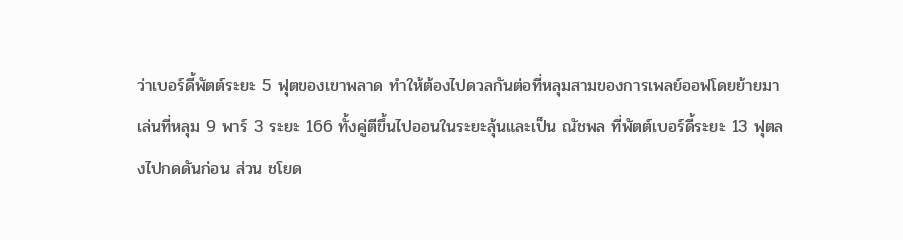ว่าเบอร์ดี้พัตต์ระยะ 5 ฟุตของเขาพลาด ทำให้ต้องไปดวลกันต่อที่หลุมสามของการเพลย์ออฟโดยย้ายมาเล่นที่หลุม 9 พาร์ 3 ระยะ 166 ทั้งคู่ตีขึ้นไปออนในระยะลุ้นและเป็น ณัชพล ที่พัตต์เบอร์ดี้ระยะ 13 ฟุตลงไปกดดันก่อน ส่วน ชโยด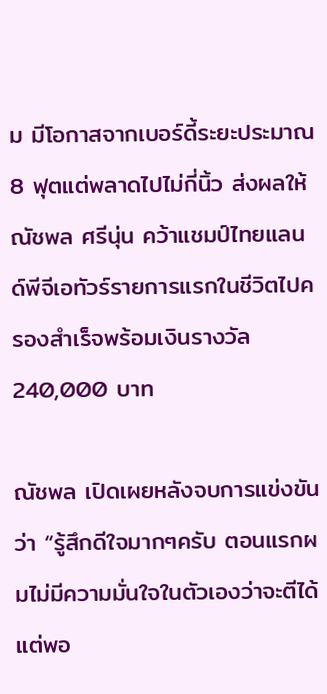ม มีโอกาสจากเบอร์ดี้ระยะประมาณ 8 ฟุตแต่พลาดไปไม่กี่นิ้ว ส่งผลให้ ณัชพล ศรีนุ่น คว้าแชมป์ไทยแลนด์พีจีเอทัวร์รายการแรกในชีวิตไปครองสำเร็จพร้อมเงินรางวัล 240,000 บาท

ณัชพล เปิดเผยหลังจบการแข่งขันว่า “รู้สึกดีใจมากๆครับ ตอนแรกผมไม่มีความมั่นใจในตัวเองว่าจะตีได้ แต่พอ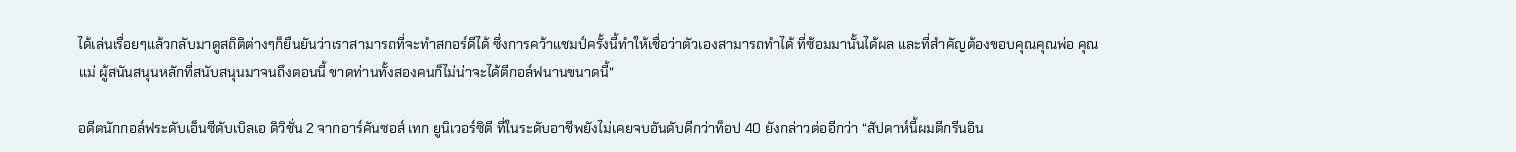ได้เล่นเรื่อยๆแล้วกลับมาดูสถิติต่างๆก็ยืนยันว่าเราสามารถที่จะทำสกอร์ดีได้ ซึ่งการคว้าแชมป์ครั้งนี้ทำให้เชื่อว่าตัวเองสามารถทำได้ ที่ซ้อมมานั้นได้ผล และที่สำคัญต้องขอบคุณคุณพ่อ คุณแม่ ผู้สนันสนุนหลักที่สนับสนุนมาจนถึงตอนนี้ ขาดท่านทั้งสองคนก็ไม่น่าจะได้ตีกอล์ฟนานขนาดนี้”

อดีตนักกอล์ฟระดับเอ็นซีดับเบิลเอ ดิวิชั่น 2 จากอาร์คันซอส์ เทก ยูนิเวอร์ซิตี ที่ในระดับอาชีพยังไม่เคยจบอันดับดีกว่าท็อป 40 ยังกล่าวต่ออีกว่า “สัปดาห์นี้ผมตีกรีนอิน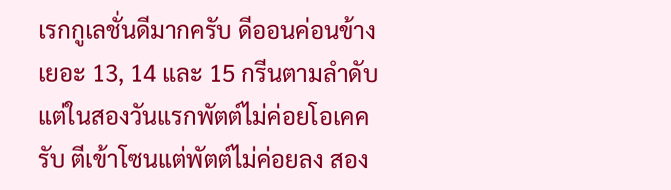เรกกูเลชั่นดีมากครับ ดีออนค่อนข้างเยอะ 13, 14 และ 15 กรีนตามลำดับ แต่ในสองวันแรกพัตต์ไม่ค่อยโอเคครับ ตีเข้าโซนแต่พัตต์ไม่ค่อยลง สอง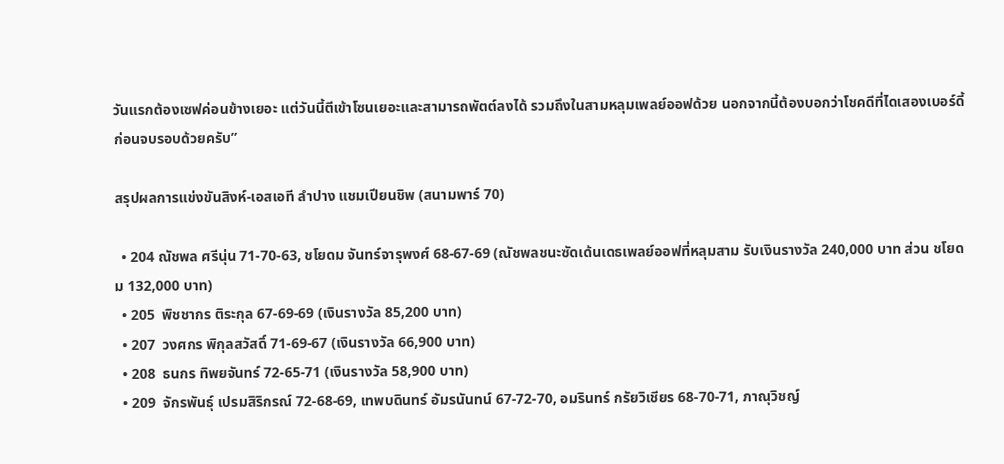วันแรกต้องเซฟค่อนข้างเยอะ แต่วันนี้ตีเข้าโซนเยอะและสามารถพัตต์ลงได้ รวมถึงในสามหลุมเพลย์ออฟด้วย นอกจากนี้ต้องบอกว่าโชคดีที่ไดเสองเบอร์ดี้ก่อนจบรอบด้วยครับ”

สรุปผลการแข่งขันสิงห์-เอสเอที ลำปาง แชมเปียนชิพ (สนามพาร์ 70)

  • 204 ณัชพล ศรีนุ่น 71-70-63, ชโยดม จันทร์จารุพงศ์ 68-67-69 (ณัชพลชนะซัดเด้นเดธเพลย์ออฟที่หลุมสาม รับเงินรางวัล 240,000 บาท ส่วน ชโยดม 132,000 บาท)
  • 205  พิชชากร ติระกุล 67-69-69 (เงินรางวัล 85,200 บาท)
  • 207  วงศกร พิกุลสวัสดิ์ 71-69-67 (เงินรางวัล 66,900 บาท)
  • 208  ธนกร ทิพยจันทร์ 72-65-71 (เงินรางวัล 58,900 บาท)
  • 209  จักรพันธุ์ เปรมสิริกรณ์ 72-68-69, เทพบดินทร์ อัมรนันทน์ 67-72-70, อมรินทร์ กรัยวิเชียร 68-70-71, ภาณุวิชญ์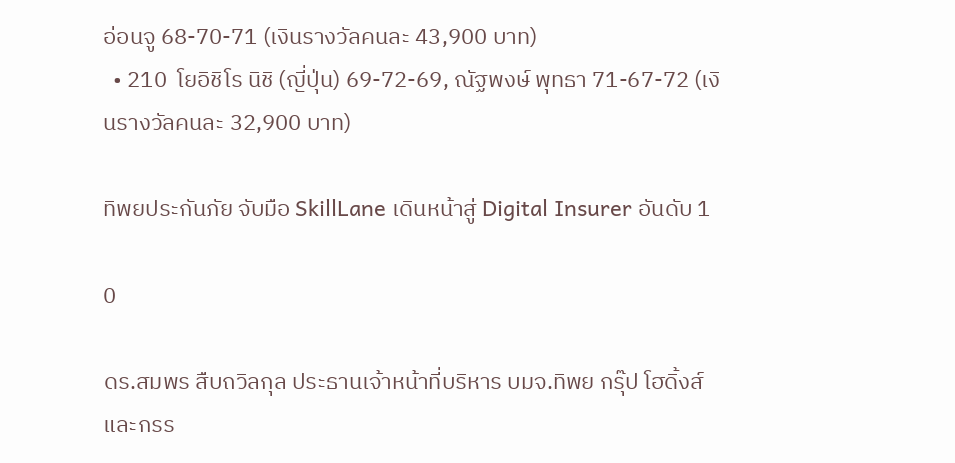อ่อนจู 68-70-71 (เงินรางวัลคนละ 43,900 บาท)
  • 210  โยอิชิโร นิชิ (ญี่ปุ่น) 69-72-69, ณัฐพงษ์ พุทธา 71-67-72 (เงินรางวัลคนละ 32,900 บาท)

ทิพยประกันภัย จับมือ SkillLane เดินหน้าสู่ Digital Insurer อันดับ 1

0

ดร.สมพร สืบถวิลกุล ประธานเจ้าหน้าที่บริหาร บมจ.ทิพย กรุ๊ป โฮดิ้งส์ และกรร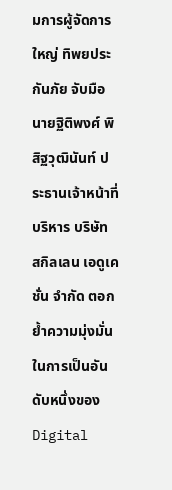มการผู้จัดการใหญ่ ทิพยประกันภัย จับมือ นายฐิติพงศ์ พิสิฐวุฒินันท์ ประธานเจ้าหน้าที่บริหาร บริษัท สกิลเลน เอดูเคชั่น จำกัด ตอกย้ำความมุ่งมั่นในการเป็นอันดับหนึ่งของ Digital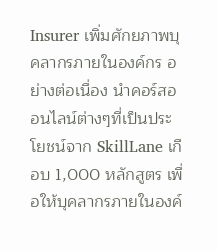Insurer เพิ่มศักยภาพบุคลากรภายในองค์กร อย่างต่อเนื่อง นำคอร์สออนไลน์ต่างๆที่เป็นประโยชน์จาก SkillLane เกือบ 1,000 หลักสูตร เพื่อให้บุคลากรภายในองค์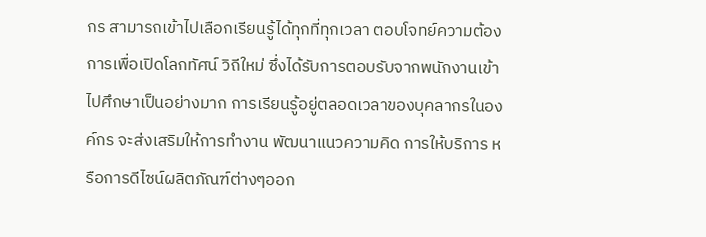กร สามารถเข้าไปเลือกเรียนรู้ได้ทุกที่ทุกเวลา ตอบโจทย์ความต้องการเพื่อเปิดโลกทัศน์ วิถีใหม่ ซึ่งได้รับการตอบรับจากพนักงานเข้าไปศึกษาเป็นอย่างมาก การเรียนรู้อยู่ตลอดเวลาของบุคลากรในองค์กร จะส่งเสริมให้การทำงาน พัฒนาแนวความคิด การให้บริการ หรือการดีไซน์ผลิตภัณฑ์ต่างๆออก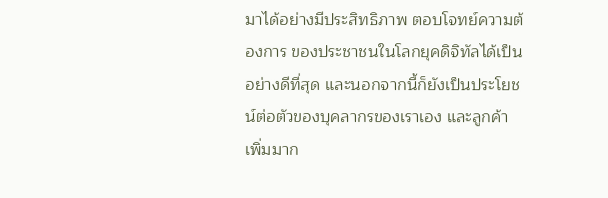มาได้อย่างมีประสิทธิภาพ ตอบโจทย์ความต้องการ ของประชาชนในโลกยุคดิจิทัลได้เป็นอย่างดีที่สุด และนอกจากนี้ก็ยังเป็นประโยชน์ต่อตัวของบุคลากรของเราเอง และลูกค้าเพิ่มมาก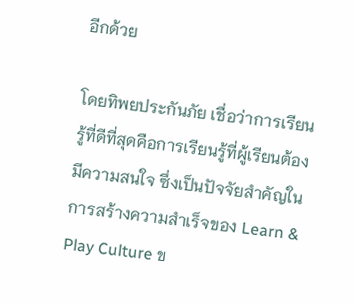อีกด้วย

โดยทิพยประกันภัย เชื่อว่าการเรียนรู้ที่ดีที่สุดคือการเรียนรู้ที่ผู้เรียนต้องมีความสนใจ ซึ่งเป็นปัจจัยสำคัญในการสร้างความสำเร็จของ Learn & Play Culture ข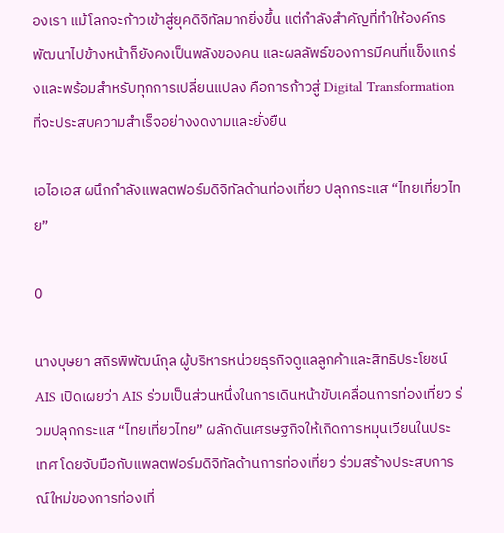องเรา แม้โลกจะก้าวเข้าสู่ยุคดิจิทัลมากยิ่งขึ้น แต่กำลังสำคัญที่ทำให้องค์กรพัฒนาไปข้างหน้าก็ยังคงเป็นพลังของคน และผลลัพธ์ของการมีคนที่แข็งแกร่งและพร้อมสำหรับทุกการเปลี่ยนแปลง คือการก้าวสู่ Digital Transformation ที่จะประสบความสำเร็จอย่างงดงามและยั่งยืน

เอไอเอส ผนึกกำลังแพลตฟอร์มดิจิทัลด้านท่องเที่ยว ปลุกกระแส “ไทยเที่ยวไทย”

0

นางบุษยา สถิรพิพัฒน์กุล ผู้บริหารหน่วยธุรกิจดูแลลูกค้าและสิทธิประโยชน์ AIS เปิดเผยว่า AIS ร่วมเป็นส่วนหนึ่งในการเดินหน้าขับเคลื่อนการท่องเที่ยว ร่วมปลุกกระแส “ไทยเที่ยวไทย” ผลักดันเศรษฐกิจให้เกิดการหมุนเวียนในประเทศ โดยจับมือกับแพลตฟอร์มดิจิทัลด้านการท่องเที่ยว ร่วมสร้างประสบการณ์ใหม่ของการท่องเที่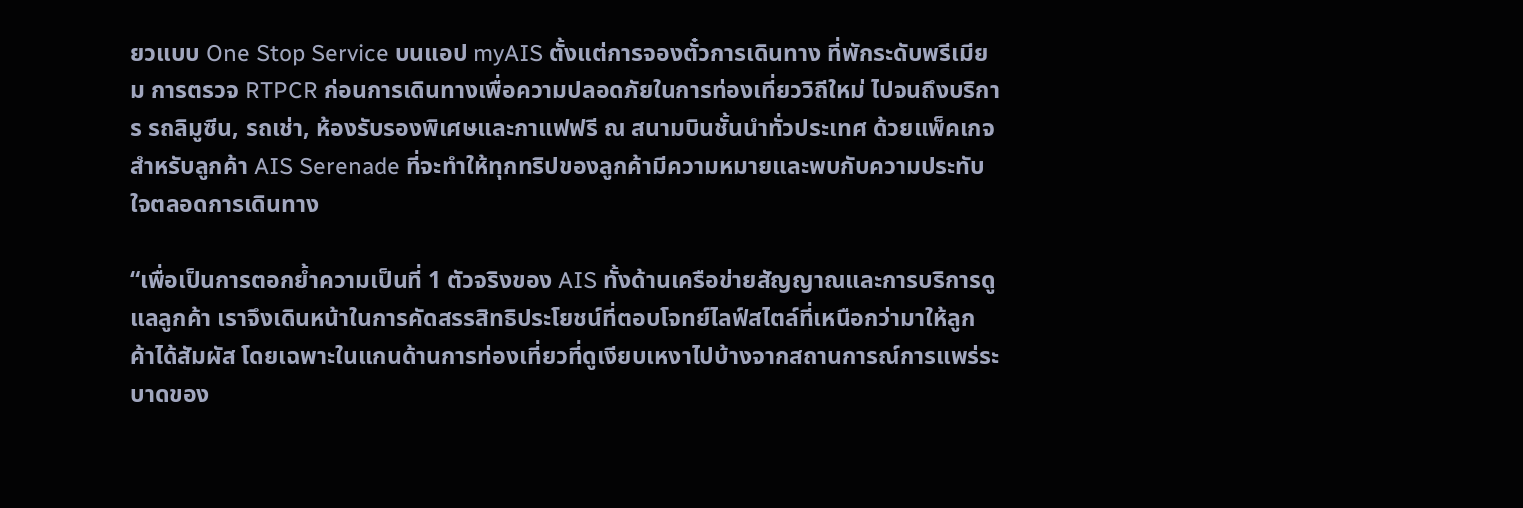ยวแบบ One Stop Service บนแอป myAIS ตั้งแต่การจองตั๋วการเดินทาง ที่พักระดับพรีเมียม การตรวจ RTPCR ก่อนการเดินทางเพื่อความปลอดภัยในการท่องเที่ยววิถีใหม่ ไปจนถึงบริการ รถลิมูซีน, รถเช่า, ห้องรับรองพิเศษและกาแฟฟรี ณ สนามบินชั้นนำทั่วประเทศ ด้วยแพ็คเกจสำหรับลูกค้า AIS Serenade ที่จะทำให้ทุกทริปของลูกค้ามีความหมายและพบกับความประทับใจตลอดการเดินทาง

“เพื่อเป็นการตอกย้ำความเป็นที่ 1 ตัวจริงของ AIS ทั้งด้านเครือข่ายสัญญาณและการบริการดูแลลูกค้า เราจึงเดินหน้าในการคัดสรรสิทธิประโยชน์ที่ตอบโจทย์ไลฟ์สไตล์ที่เหนือกว่ามาให้ลูกค้าได้สัมผัส โดยเฉพาะในแกนด้านการท่องเที่ยวที่ดูเงียบเหงาไปบ้างจากสถานการณ์การแพร่ระบาดของ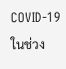COVID-19 ในช่วง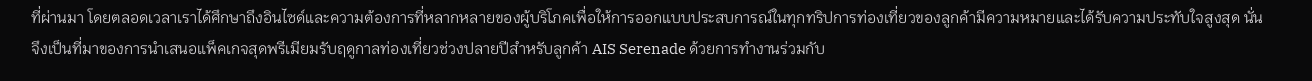ที่ผ่านมา โดยตลอดเวลาเราได้ศึกษาถึงอินไซด์และความต้องการที่หลากหลายของผู้บริโภคเพื่อให้การออกแบบประสบการณ์ในทุกทริปการท่องเที่ยวของลูกค้ามีความหมายและได้รับความประทับใจสูงสุด นั่นจึงเป็นที่มาของการนำเสนอแพ็คเกจสุดพรีเมียมรับฤดูกาลท่องเที่ยวช่วงปลายปีสำหรับลูกค้า AIS Serenade ด้วยการทำงานร่วมกับ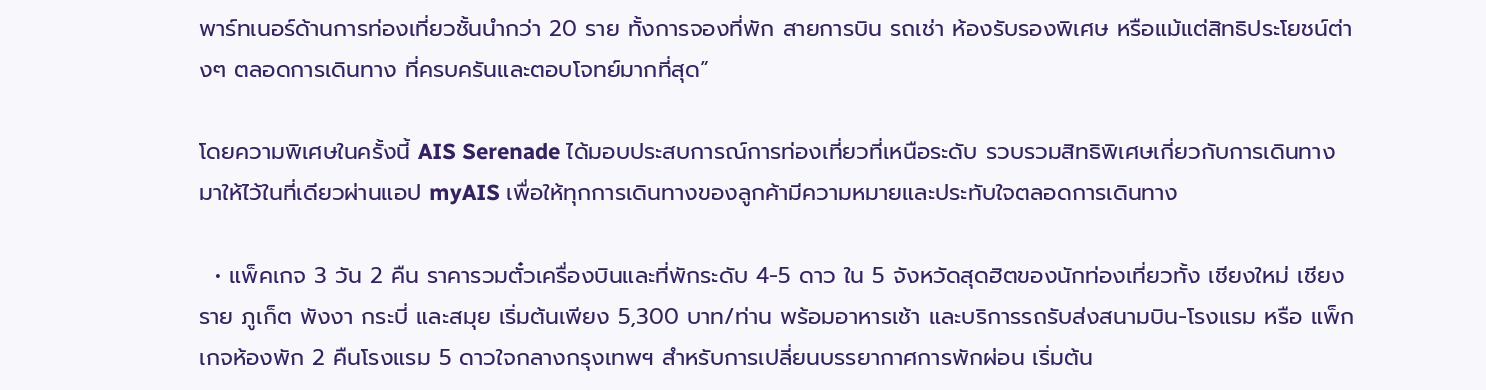พาร์ทเนอร์ด้านการท่องเที่ยวชั้นนำกว่า 20 ราย ทั้งการจองที่พัก สายการบิน รถเช่า ห้องรับรองพิเศษ หรือแม้แต่สิทธิประโยชน์ต่างๆ ตลอดการเดินทาง ที่ครบครันและตอบโจทย์มากที่สุด”

โดยความพิเศษในครั้งนี้ AIS Serenade ได้มอบประสบการณ์การท่องเที่ยวที่เหนือระดับ รวบรวมสิทธิพิเศษเกี่ยวกับการเดินทางมาให้ไว้ในที่เดียวผ่านแอป myAIS เพื่อให้ทุกการเดินทางของลูกค้ามีความหมายและประทับใจตลอดการเดินทาง

  • แพ็คเกจ 3 วัน 2 คืน ราคารวมตั๋วเครื่องบินและที่พักระดับ 4-5 ดาว ใน 5 จังหวัดสุดฮิตของนักท่องเที่ยวทั้ง เชียงใหม่ เชียงราย ภูเก็ต พังงา กระบี่ และสมุย เริ่มต้นเพียง 5,300 บาท/ท่าน พร้อมอาหารเช้า และบริการรถรับส่งสนามบิน-โรงแรม หรือ แพ็กเกจห้องพัก 2 คืนโรงแรม 5 ดาวใจกลางกรุงเทพฯ สำหรับการเปลี่ยนบรรยากาศการพักผ่อน เริ่มต้น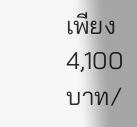เพียง 4,100 บาท/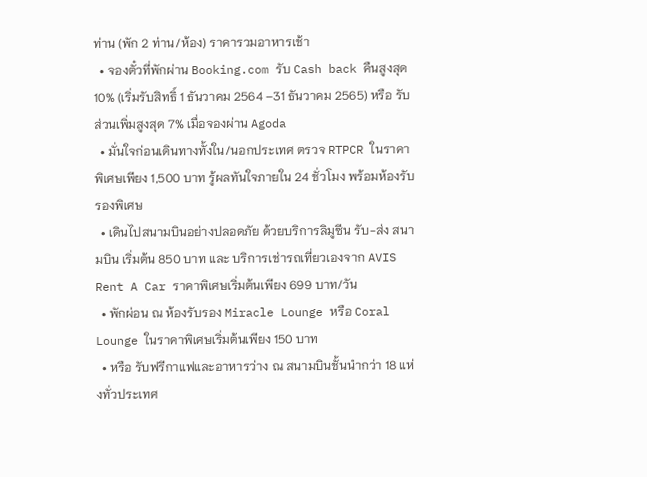ท่าน (พัก 2 ท่าน/ห้อง) ราคารวมอาหารเช้า
  • จองตั๋วที่พักผ่าน Booking.com รับ Cash back คืนสูงสุด 10% (เริ่มรับสิทธิ์ 1 ธันวาคม 2564 –31 ธันวาคม 2565) หรือ รับส่วนเพิ่มสูงสุด 7% เมื่อจองผ่าน Agoda
  • มั่นใจก่อนเดินทางทั้งใน/นอกประเทศ ตรวจ RTPCR ในราคาพิเศษเพียง 1,500 บาท รู้ผลทันใจภายใน 24 ชั่วโมง พร้อมห้องรับรองพิเศษ
  • เดินไปสนามบินอย่างปลอดภัย ด้วยบริการลิมูซีน รับ-ส่ง สนามบิน เริ่มต้น 850 บาท และ บริการเช่ารถเที่ยวเองจาก AVIS Rent A Car ราคาพิเศษเริ่มต้นเพียง 699 บาท/วัน
  • พักผ่อน ณ ห้องรับรอง Miracle Lounge หรือ Coral Lounge ในราคาพิเศษเริ่มต้นเพียง 150 บาท
  • หรือ รับฟรีกาแฟและอาหารว่าง ณ สนามบินชั้นนำกว่า 18 แห่งทั่วประเทศ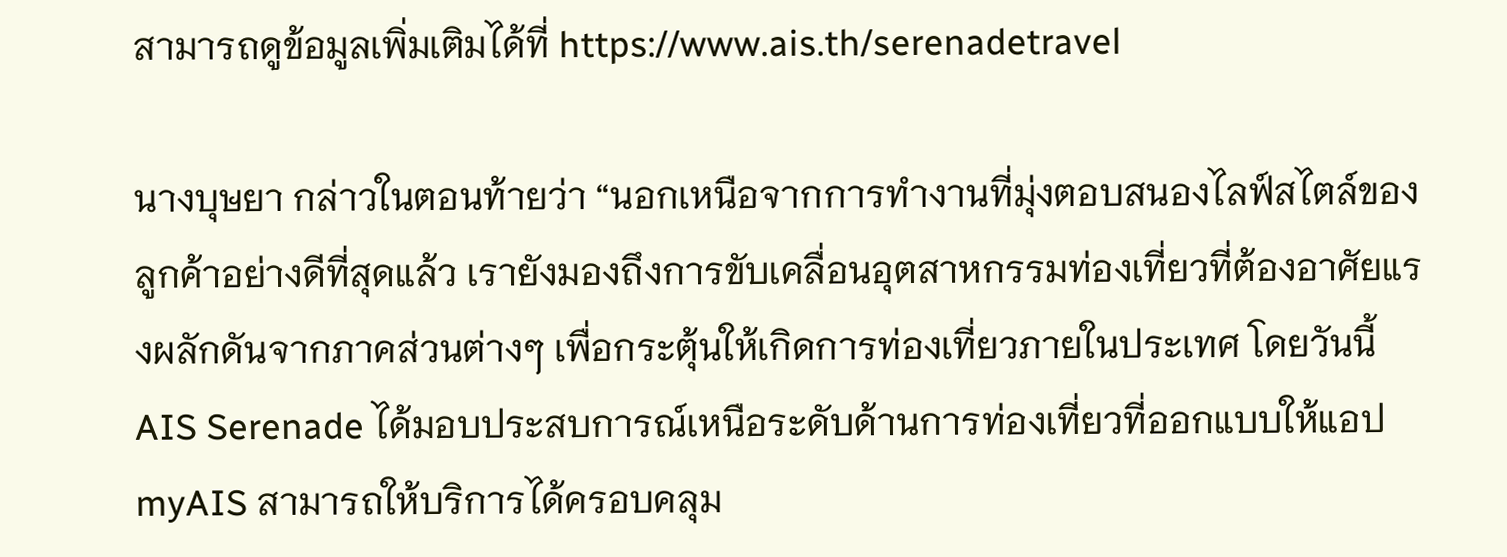สามารถดูข้อมูลเพิ่มเติมได้ที่ https://www.ais.th/serenadetravel

นางบุษยา กล่าวในตอนท้ายว่า “นอกเหนือจากการทำงานที่มุ่งตอบสนองไลฟ์สไตล์ของลูกค้าอย่างดีที่สุดแล้ว เรายังมองถึงการขับเคลื่อนอุตสาหกรรมท่องเที่ยวที่ต้องอาศัยแรงผลักดันจากภาคส่วนต่างๆ เพื่อกระตุ้นให้เกิดการท่องเที่ยวภายในประเทศ โดยวันนี้ AIS Serenade ได้มอบประสบการณ์เหนือระดับด้านการท่องเที่ยวที่ออกแบบให้แอป myAIS สามารถให้บริการได้ครอบคลุม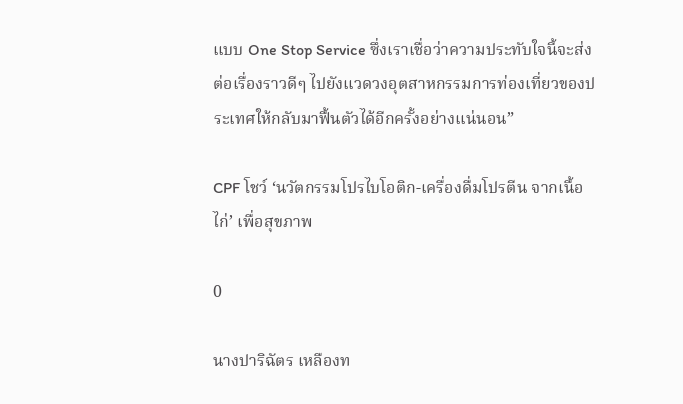แบบ One Stop Service ซึ่งเราเชื่อว่าความประทับใจนี้จะส่งต่อเรื่องราวดีๆ ไปยังแวดวงอุตสาหกรรมการท่องเที่ยวของประเทศให้กลับมาฟื้นตัวได้อีกครั้งอย่างแน่นอน”

CPF โชว์ ‘นวัตกรรมโปรไบโอติก-เครื่องดื่มโปรตีน จากเนื้อไก่’ เพื่อสุขภาพ

0

นางปาริฉัตร เหลืองท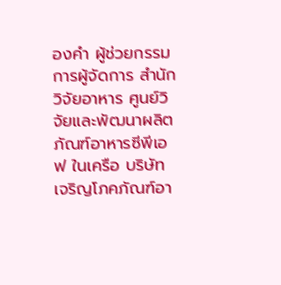องคำ ผู้ช่วยกรรมการผู้จัดการ สำนักวิจัยอาหาร ศูนย์วิจัยและพัฒนาผลิตภัณฑ์อาหารซีพีเอฟ ในเครือ บริษัท เจริญโภคภัณฑ์อา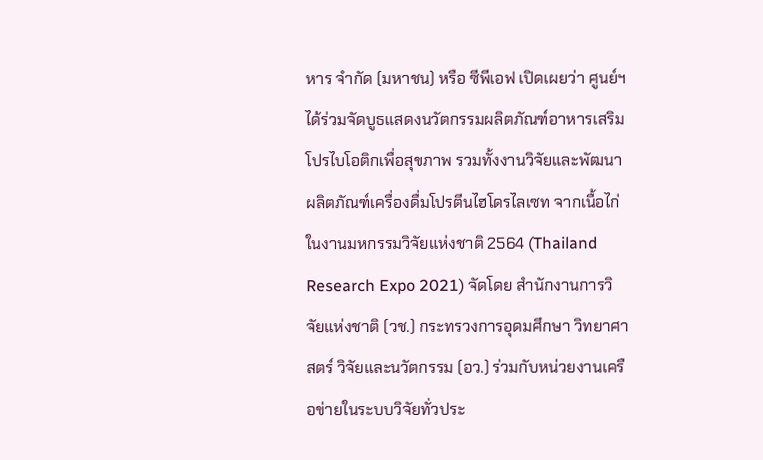หาร จำกัด (มหาชน) หรือ ซีพีเอฟ เปิดเผยว่า ศูนย์ฯ ได้ร่วมจัดบูธแสดงนวัตกรรมผลิตภัณฑ์อาหารเสริมโปรไบโอติกเพื่อสุขภาพ รวมทั้งงานวิจัยและพัฒนาผลิตภัณฑ์เครื่องดื่มโปรตีนไฮโดรไลเซท จากเนื้อไก่ ในงานมหกรรมวิจัยแห่งชาติ 2564 (Thailand Research Expo 2021) จัดโดย สำนักงานการวิจัยแห่งชาติ (วช.) กระทรวงการอุดมศึกษา วิทยาศาสตร์ วิจัยและนวัตกรรม (อว.) ร่วมกับหน่วยงานเครือข่ายในระบบวิจัยทั่วประ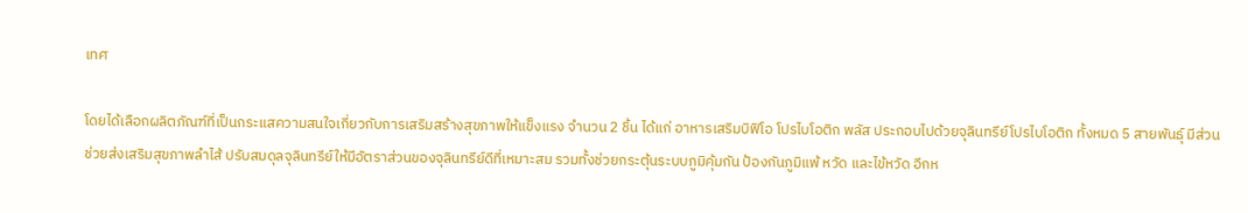เทศ

โดยได้เลือกผลิตภัณฑ์ที่เป็นกระแสความสนใจเกี่ยวกับการเสริมสร้างสุขภาพให้แข็งแรง จำนวน 2 ชิ้น ได้แก่ อาหารเสริมบิฟิโอ โปรไบโอติก พลัส ประกอบไปด้วยจุลินทรีย์โปรไบโอติก ทั้งหมด 5 สายพันธุ์ มีส่วนช่วยส่งเสริมสุขภาพลำไส้ ปรับสมดุลจุลินทรีย์ให้มีอัตราส่วนของจุลินทรีย์ดีที่เหมาะสม รวมทั้งช่วยกระตุ้นระบบภูมิคุ้มกัน ป้องกันภูมิแพ้ หวัด และไข้หวัด อีกห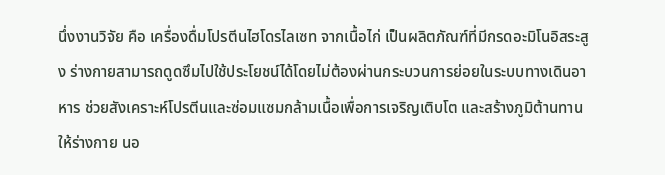นึ่งงานวิจัย คือ เครื่องดื่มโปรตีนไฮโดรไลเซท จากเนื้อไก่ เป็นผลิตภัณฑ์ที่มีกรดอะมิโนอิสระสูง ร่างกายสามารถดูดซึมไปใช้ประโยชน์ได้โดยไม่ต้องผ่านกระบวนการย่อยในระบบทางเดินอาหาร ช่วยสังเคราะห์โปรตีนและซ่อมแซมกล้ามเนื้อเพื่อการเจริญเติบโต และสร้างภูมิต้านทานให้ร่างกาย นอ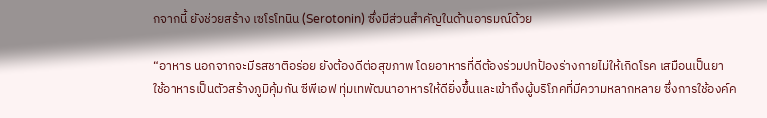กจากนี้ ยังช่วยสร้าง เซโรโทนิน (Serotonin) ซึ่งมีส่วนสำคัญในด้านอารมณ์ด้วย

“อาหาร นอกจากจะมีรสชาติอร่อย ยังต้องดีต่อสุขภาพ โดยอาหารที่ดีต้องร่วมปกป้องร่างกายไม่ให้เกิดโรค เสมือนเป็นยา ใช้อาหารเป็นตัวสร้างภูมิคุ้มกัน ซีพีเอฟ ทุ่มเทพัฒนาอาหารให้ดียิ่งขึ้นและเข้าถึงผู้บริโภคที่มีความหลากหลาย ซึ่งการใช้องค์ค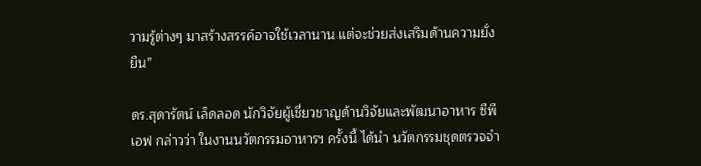วามรู้ต่างๆ มาสร้างสรรค์อาจใช้เวลานาน แต่จะช่วยส่งเสริมด้านความยั่งยืน”

ดร.สุดารัตน์ เล็ดลอด นักวิจัยผู้เชี่ยวชาญด้านวิจัยและพัฒนาอาหาร ซีพีเอฟ กล่าวว่า ในงานนวัตกรรมอาหารฯ ครั้งนี้ ได้นำ นวัตกรรมชุดตรวจจำ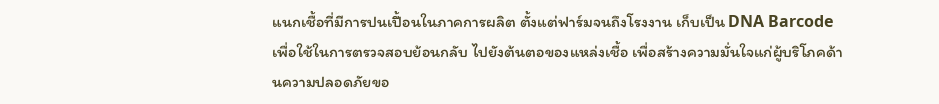แนกเชื้อที่มีการปนเปื้อนในภาคการผลิต ตั้งแต่ฟาร์มจนถึงโรงงาน เก็บเป็น DNA Barcode เพื่อใช้ในการตรวจสอบย้อนกลับ ไปยังต้นตอของแหล่งเชื้อ เพื่อสร้างความมั่นใจแก่ผู้บริโภคด้านความปลอดภัยขอ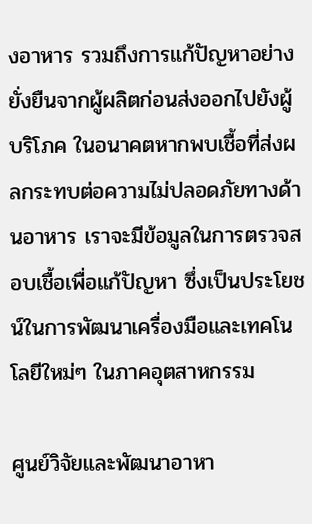งอาหาร รวมถึงการแก้ปัญหาอย่างยั่งยืนจากผู้ผลิตก่อนส่งออกไปยังผู้บริโภค ในอนาคตหากพบเชื้อที่ส่งผลกระทบต่อความไม่ปลอดภัยทางด้านอาหาร เราจะมีข้อมูลในการตรวจสอบเชื้อเพื่อแก้ปัญหา ซึ่งเป็นประโยชน์ในการพัฒนาเครื่องมือและเทคโนโลยีใหม่ๆ ในภาคอุตสาหกรรม

ศูนย์วิจัยและพัฒนาอาหา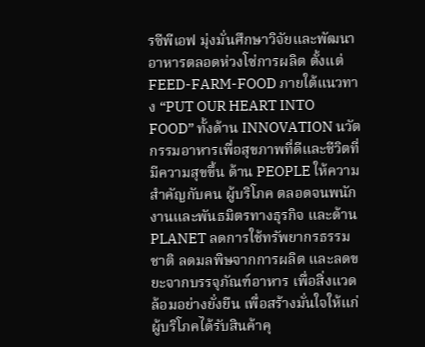รซีพีเอฟ มุ่งมั่นศึกษาวิจัยและพัฒนาอาหารตลอดห่วงโซ่การผลิต ตั้งแต่ FEED-FARM-FOOD ภายใต้แนวทาง “PUT OUR HEART INTO FOOD” ทั้งด้าน INNOVATION นวัตกรรมอาหารเพื่อสุขภาพที่ดีและชีวิตที่มีความสุขขึ้น ด้าน PEOPLE ให้ความสำคัญกับคน ผู้บริโภค ตลอดจนพนักงานและพันธมิตรทางธุรกิจ และด้าน PLANET ลดการใช้ทรัพยากรธรรมชาติ ลดมลพิษจากการผลิต และลดขยะจากบรรจุภัณฑ์อาหาร เพื่อสิ่งแวดล้อมอย่างยั่งยืน เพื่อสร้างมั่นใจให้แก่ผู้บริโภคได้รับสินค้าคุ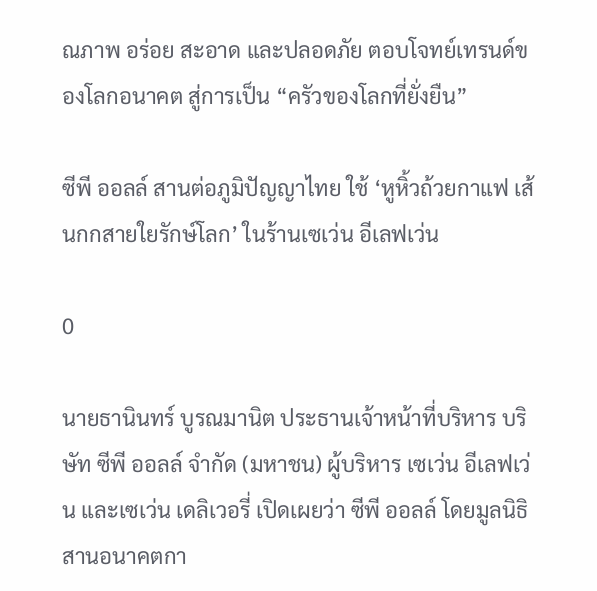ณภาพ อร่อย สะอาด และปลอดภัย ตอบโจทย์เทรนด์ของโลกอนาคต สู่การเป็น “ครัวของโลกที่ยั่งยืน”

ซีพี ออลล์ สานต่อภูมิปัญญาไทย ใช้ ‘หูหิ้วถ้วยกาแฟ เส้นกกสายใยรักษ์โลก’ ในร้านเซเว่น อีเลฟเว่น

0

นายธานินทร์ บูรณมานิต ประธานเจ้าหน้าที่บริหาร บริษัท ซีพี ออลล์ จำกัด (มหาชน) ผู้บริหาร เซเว่น อีเลฟเว่น และเซเว่น เดลิเวอรี่ เปิดเผยว่า ซีพี ออลล์ โดยมูลนิธิสานอนาคตกา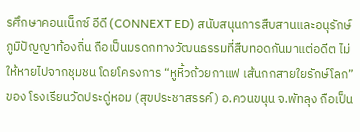รศึกษาคอนเน็กซ์ อีดี (CONNEXT ED) สนับสนุนการสืบสานและอนุรักษ์ภูมิปัญญาท้องถิ่น ถือเป็นมรดกทางวัฒนธรรมที่สืบทอดกันมาแต่อดีต ไม่ให้หายไปจากชุมชน โดยโครงการ “หูหิ้วถ้วยกาแฟ เส้นกกสายใยรักษ์โลก” ของ โรงเรียนวัดประดู่หอม (สุขประชาสรรค์) อ.ควนขนุน จ.พัทลุง ถือเป็น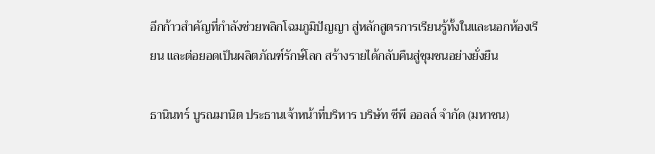อีกก้าวสำคัญที่กำลังช่วยพลิกโฉมภูมิปัญญา สู่หลักสูตรการเรียนรู้ทั้งในและนอกห้องเรียน และต่อยอดเป็นผลิตภัณฑ์รักษ์โลก สร้างรายได้กลับคืนสู่ชุมชนอย่างยั่งยืน

ธานินทร์ บูรณมานิต ประธานเจ้าหน้าที่บริหาร บริษัท ซีพี ออลล์ จำกัด (มหาชน)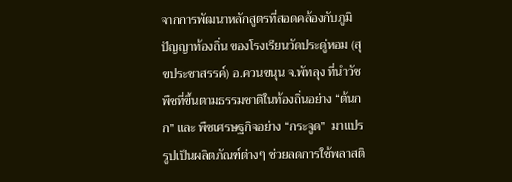จากการพัฒนาหลักสูตรที่สอดคล้องกับภูมิปัญญาท้องถิ่น ของโรงเรียนวัดประดู่หอม (สุขประชาสรรค์) อ.ควนขนุน จ.พัทลุง ที่นำวัชพืชที่ขึ้นตามธรรมชาติในท้องถิ่นอย่าง “ต้นกก” และ พืชเศรษฐกิจอย่าง “กระจูด”  มาแปรรูปเป็นผลิตภัณฑ์ต่างๆ ช่วยลดการใช้พลาสติ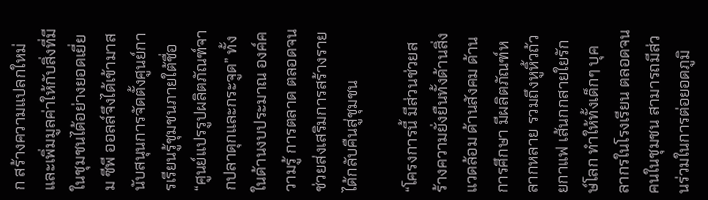ก สร้างความแปลกใหม่ และเพิ่มมูลค่าให้กับสิ่งที่มีในชุมชนได้อย่างยอดเยี่ยม ซีพี ออลล์จึงได้เข้ามาสนับสนุนการจัดตั้งศูนย์การเรียนรู้ชุมชนภายใต้ชื่อ “ศูนย์แปรรูปผลิตภัณฑ์จากปลาดุกและกระจูด” ทั้งในด้านงบประมาณ องค์ความรู้ การตลาด ตลอดจนช่วยส่งเสริมการสร้างรายได้กลับคืนสู่ชุมชน

“โครงการนี้ มีส่วนช่วยสร้างความยั่งยืนทั้งด้านสิ่งแวดล้อม ด้านสังคม ด้านการศึกษา มีผลิตภัณฑ์หลากหลาย รวมถึงหูหิ้วถ้วยกาแฟ เส้นกกสายใยรักษ์โลก ทำให้ทั้งเด็กๆ บุคลากรในโรงเรียน ตลอดจนคนในชุมชน สามารถมีส่วนร่วมในการต่อยอดภูมิ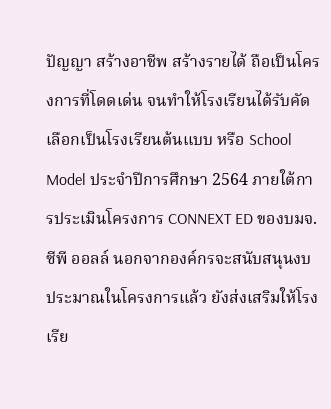ปัญญา สร้างอาชีพ สร้างรายได้ ถือเป็นโครงการที่โดดเด่น จนทำให้โรงเรียนได้รับคัดเลือกเป็นโรงเรียนต้นแบบ หรือ School Model ประจำปีการศึกษา 2564 ภายใต้การประเมินโครงการ CONNEXT ED ของบมจ.ซีพี ออลล์ นอกจากองค์กรจะสนับสนุนงบประมาณในโครงการแล้ว ยังส่งเสริมให้โรงเรีย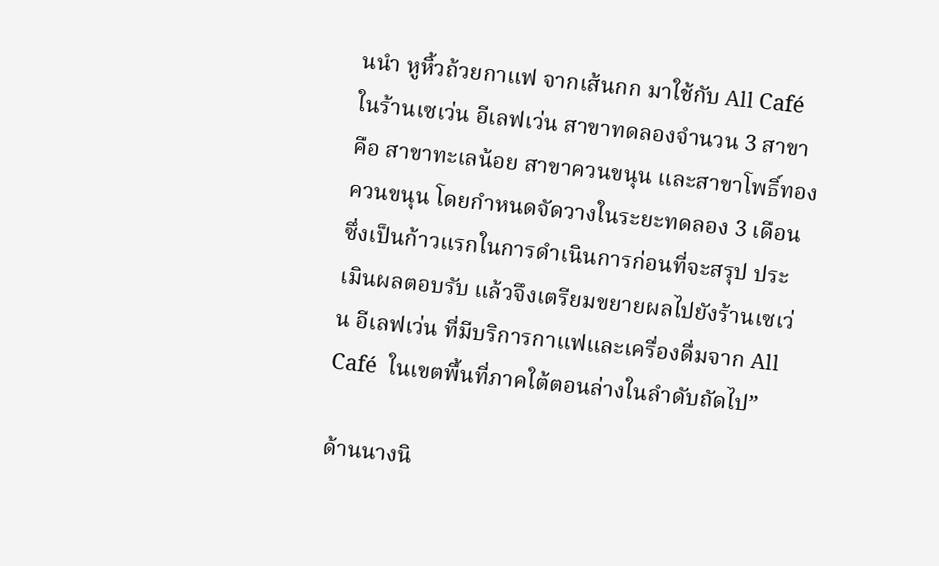นนำ หูหิ้วถ้วยกาแฟ จากเส้นกก มาใช้กับ All Café ในร้านเซเว่น อีเลฟเว่น สาขาทดลองจำนวน 3 สาขา คือ สาขาทะเลน้อย สาขาควนขนุน และสาขาโพธิ์ทองควนขนุน โดยกำหนดจัดวางในระยะทดลอง 3 เดือน ซึ่งเป็นก้าวแรกในการดำเนินการก่อนที่จะสรุป ประเมินผลตอบรับ แล้วจึงเตรียมขยายผลไปยังร้านเซเว่น อีเลฟเว่น ที่มีบริการกาแฟและเครื่องดื่มจาก All Café  ในเขตพื้นที่ภาคใต้ตอนล่างในลำดับถัดไป”

ด้านนางนิ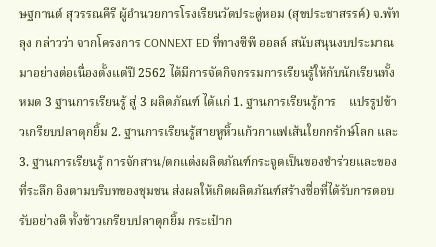ษฐกานต์ สุวรรณคีรี ผู้อํานวยการโรงเรียนวัดประดู่หอม (สุขประชาสรรค์) จ.พัทลุง กล่าวว่า จากโครงการ CONNEXT ED ที่ทางซีพี ออลล์ สนับสนุนงบประมาณมาอย่างต่อเนื่องตั้งแต่ปี 2562 ได้มีการจัดกิจกรรมการเรียนรู้ให้กับนักเรียนทั้งหมด 3 ฐานการเรียนรู้ สู่ 3 ผลิตภัณฑ์ ได้แก่ 1. ฐานการเรียนรู้การ    แปรรูปข้าวเกรียบปลาดุกยิ้ม 2. ฐานการเรียนรู้สายหูหิ้วแก้วกาแฟเส้นใยกกรักษ์โลก และ 3. ฐานการเรียนรู้ การจักสาน/ตกแต่งผลิตภัณฑ์กระจูดเป็นของชําร่วยและของที่ระลึก อิงตามบริบทของชุมชน ส่งผลให้เกิดผลิตภัณฑ์สร้างชื่อที่ได้รับการตอบรับอย่างดี ทั้งข้าวเกรียบปลาดุกยิ้ม กระเป๋าก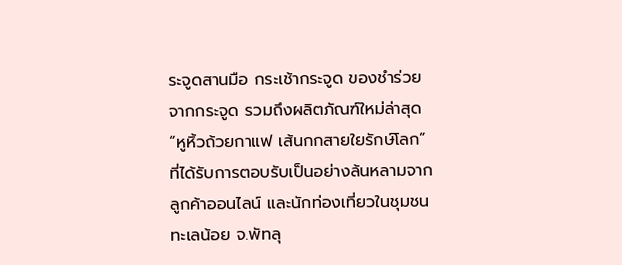ระจูดสานมือ กระเช้ากระจูด ของชำร่วยจากกระจูด รวมถึงผลิตภัณฑ์ใหม่ล่าสุด “หูหิ้วถ้วยกาแฟ เส้นกกสายใยรักษ์โลก” ที่ได้รับการตอบรับเป็นอย่างล้นหลามจากลูกค้าออนไลน์ และนักท่องเที่ยวในชุมชนทะเลน้อย จ.พัทลุ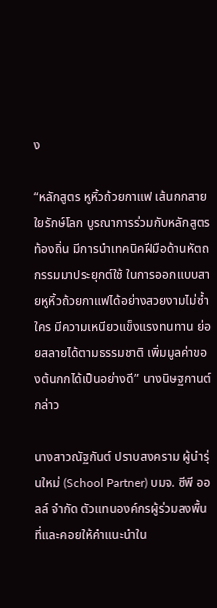ง

“หลักสูตร หูหิ้วถ้วยกาแฟ เส้นกกสายใยรักษ์โลก บูรณาการร่วมกับหลักสูตรท้องถิ่น มีการนำเทคนิคฝีมือด้านหัตถกรรมมาประยุกต์ใช้ ในการออกแบบสายหูหิ้วถ้วยกาแฟได้อย่างสวยงามไม่ซ้ำใคร มีความเหนียวแข็งแรงทนทาน ย่อยสลายได้ตามธรรมชาติ เพิ่มมูลค่าของต้นกกได้เป็นอย่างดี” นางนิษฐกานต์ กล่าว

นางสาวณัฐกันต์ ปราบสงคราม ผู้นำรุ่นใหม่ (School Partner) บมจ. ซีพี ออลล์ จำกัด ตัวแทนองค์กรผู้ร่วมลงพื้นที่และคอยให้คำแนะนำใน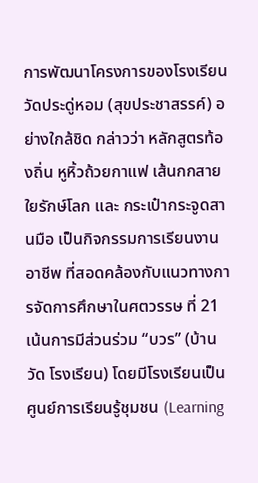การพัฒนาโครงการของโรงเรียนวัดประดู่หอม (สุขประชาสรรค์) อย่างใกล้ชิด กล่าวว่า หลักสูตรท้องถิ่น หูหิ้วถ้วยกาแฟ เส้นกกสายใยรักษ์โลก และ กระเป๋ากระจูดสานมือ เป็นกิจกรรมการเรียนงานอาชีพ ที่สอดคล้องกับแนวทางการจัดการศึกษาในศตวรรษ ที่ 21 เน้นการมีส่วนร่วม “บวร” (บ้าน วัด โรงเรียน) โดยมีโรงเรียนเป็นศูนย์การเรียนรู้ชุมชน (Learning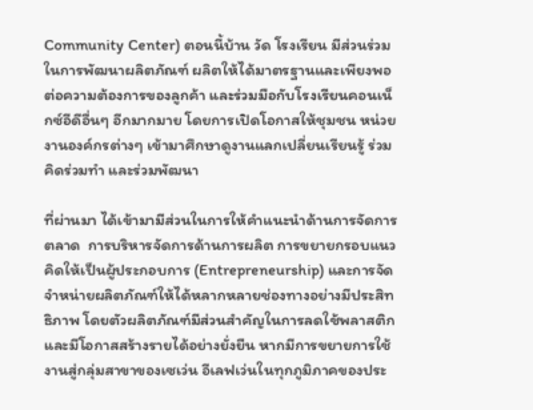Community Center) ตอนนี้บ้าน วัด โรงเรียน มีส่วนร่วมในการพัฒนาผลิตภัณฑ์ ผลิตให้ได้มาตรฐานและเพียงพอต่อความต้องการของลูกค้า และร่วมมือกับโรงเรียนคอนเน็กซ์อีดีอื่นๆ อีกมากมาย โดยการเปิดโอกาสให้ชุมชน หน่วยงานองค์กรต่างๆ เข้ามาศึกษาดูงานแลกเปลี่ยนเรียนรู้ ร่วมคิดร่วมทํา และร่วมพัฒนา

ที่ผ่านมา ได้เข้ามามีส่วนในการให้คำแนะนำด้านการจัดการตลาด  การบริหารจัดการด้านการผลิต การขยายกรอบแนวคิดให้เป็นผู้ประกอบการ (Entrepreneurship) และการจัดจําหน่ายผลิตภัณฑ์ให้ได้หลากหลายช่องทางอย่างมีประสิทธิภาพ โดยตัวผลิตภัณฑ์มีส่วนสำคัญในการลดใช้พลาสติก และมีโอกาสสร้างรายได้อย่างยั่งยืน หากมีการขยายการใช้งานสู่กลุ่มสาขาของเซเว่น อีเลฟเว่นในทุกภูมิภาคของประ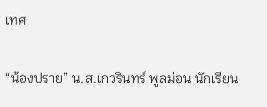เทศ

“น้องปราย” น.ส.เกวรินทร์ พูลม่อน นักเรียน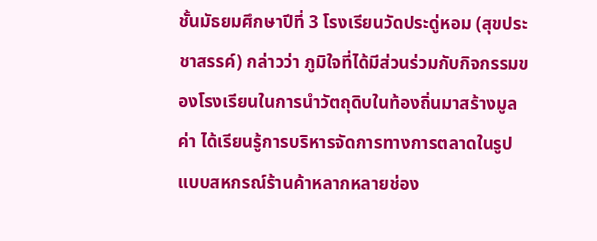ชั้นมัธยมศึกษาปีที่ 3 โรงเรียนวัดประดู่หอม (สุขประชาสรรค์) กล่าวว่า ภูมิใจที่ได้มีส่วนร่วมกับกิจกรรมของโรงเรียนในการนำวัตถุดิบในท้องถิ่นมาสร้างมูลค่า ได้เรียนรู้การบริหารจัดการทางการตลาดในรูปแบบสหกรณ์ร้านค้าหลากหลายช่อง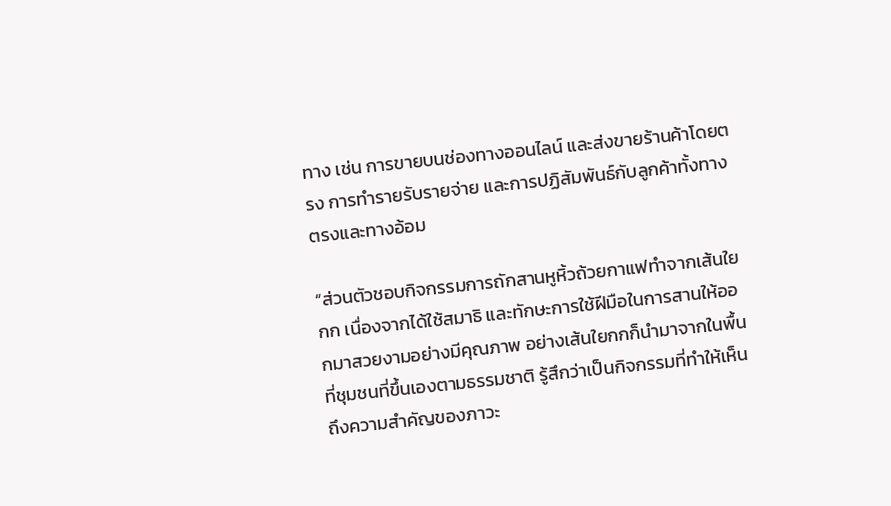ทาง เช่น การขายบนช่องทางออนไลน์ และส่งขายร้านค้าโดยตรง การทำรายรับรายจ่าย และการปฏิสัมพันธ์กับลูกค้าทั้งทางตรงและทางอ้อม

“ส่วนตัวชอบกิจกรรมการถักสานหูหิ้วถ้วยกาแฟทำจากเส้นใยกก เนื่องจากได้ใช้สมาธิ และทักษะการใช้ฝีมือในการสานให้ออกมาสวยงามอย่างมีคุณภาพ อย่างเส้นใยกกก็นำมาจากในพื้นที่ชุมชนที่ขึ้นเองตามธรรมชาติ รู้สึกว่าเป็นกิจกรรมที่ทำให้เห็นถึงความสำคัญของภาวะ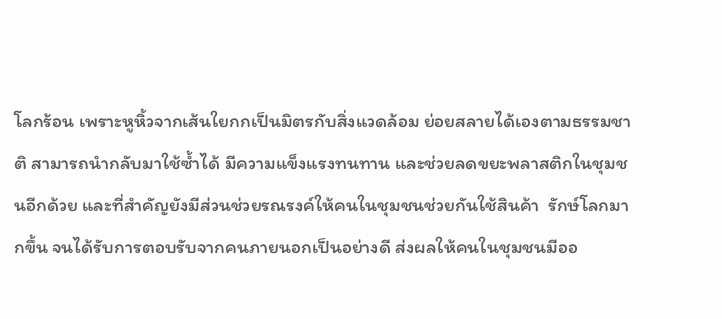โลกร้อน เพราะหูหิ้วจากเส้นใยกกเป็นมิตรกับสิ่งแวดล้อม ย่อยสลายได้เองตามธรรมชาติ สามารถนำกลับมาใช้ซ้ำได้ มีความแข็งแรงทนทาน และช่วยลดขยะพลาสติกในชุมชนอีกด้วย และที่สำคัญยังมีส่วนช่วยรณรงค์ให้คนในชุมชนช่วยกันใช้สินค้า  รักษ์โลกมากขึ้น จนได้รับการตอบรับจากคนภายนอกเป็นอย่างดี ส่งผลให้คนในชุมชนมีออ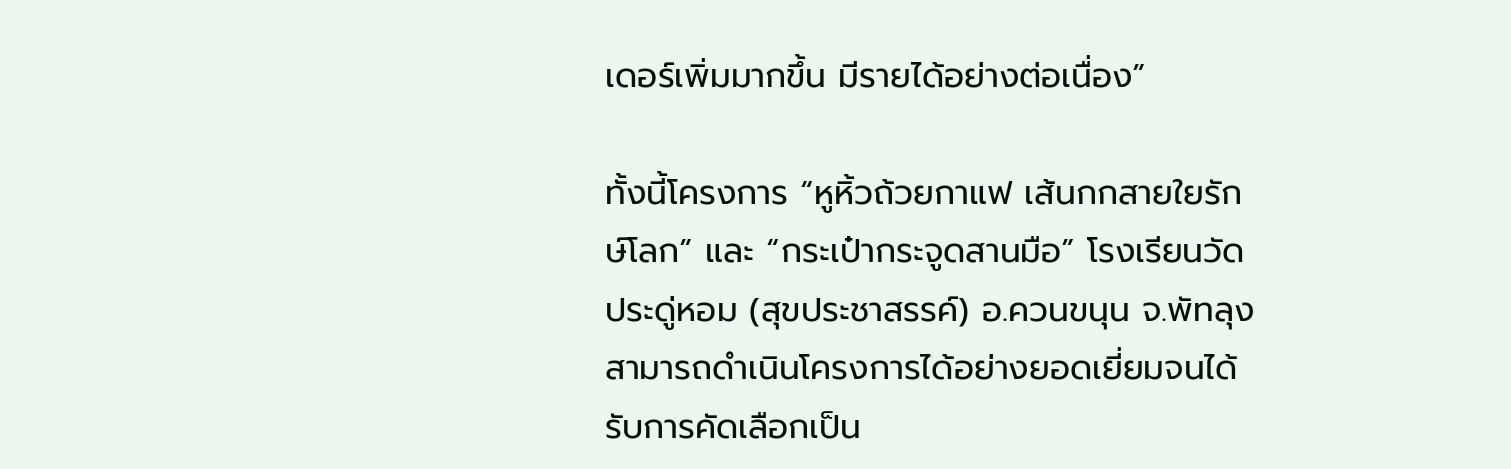เดอร์เพิ่มมากขึ้น มีรายได้อย่างต่อเนื่อง”

ทั้งนี้โครงการ “หูหิ้วถ้วยกาแฟ เส้นกกสายใยรักษ์โลก” และ “กระเป๋ากระจูดสานมือ” โรงเรียนวัดประดู่หอม (สุขประชาสรรค์) อ.ควนขนุน จ.พัทลุง สามารถดำเนินโครงการได้อย่างยอดเยี่ยมจนได้รับการคัดเลือกเป็น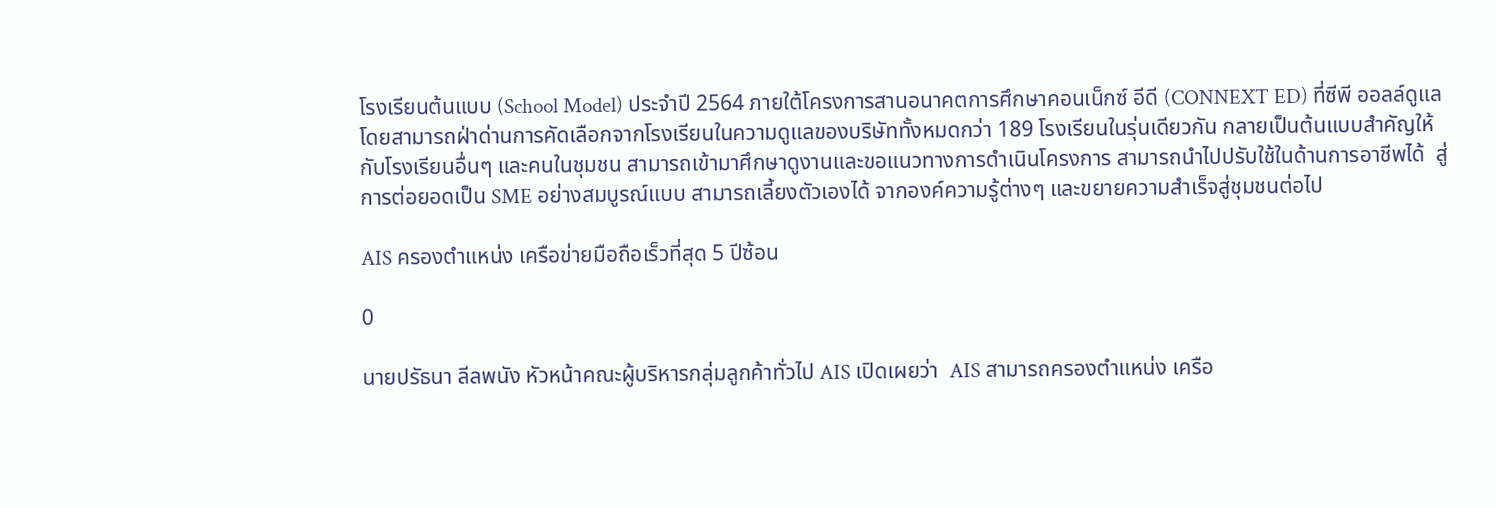โรงเรียนต้นแบบ (School Model) ประจำปี 2564 ภายใต้โครงการสานอนาคตการศึกษาคอนเน็กซ์ อีดี (CONNEXT ED) ที่ซีพี ออลล์ดูแล โดยสามารถฝ่าด่านการคัดเลือกจากโรงเรียนในความดูแลของบริษัททั้งหมดกว่า 189 โรงเรียนในรุ่นเดียวกัน กลายเป็นต้นแบบสำคัญให้กับโรงเรียนอื่นๆ และคนในชุมชน สามารถเข้ามาศึกษาดูงานและขอแนวทางการดำเนินโครงการ สามารถนำไปปรับใช้ในด้านการอาชีพได้  สู่การต่อยอดเป็น SME อย่างสมบูรณ์แบบ สามารถเลี้ยงตัวเองได้ จากองค์ความรู้ต่างๆ และขยายความสำเร็จสู่ชุมชนต่อไป

AIS ครองตำแหน่ง เครือข่ายมือถือเร็วที่สุด 5 ปีซ้อน

0

นายปรัธนา ลีลพนัง หัวหน้าคณะผู้บริหารกลุ่มลูกค้าทั่วไป AIS เปิดเผยว่า  AIS สามารถครองตำแหน่ง เครือ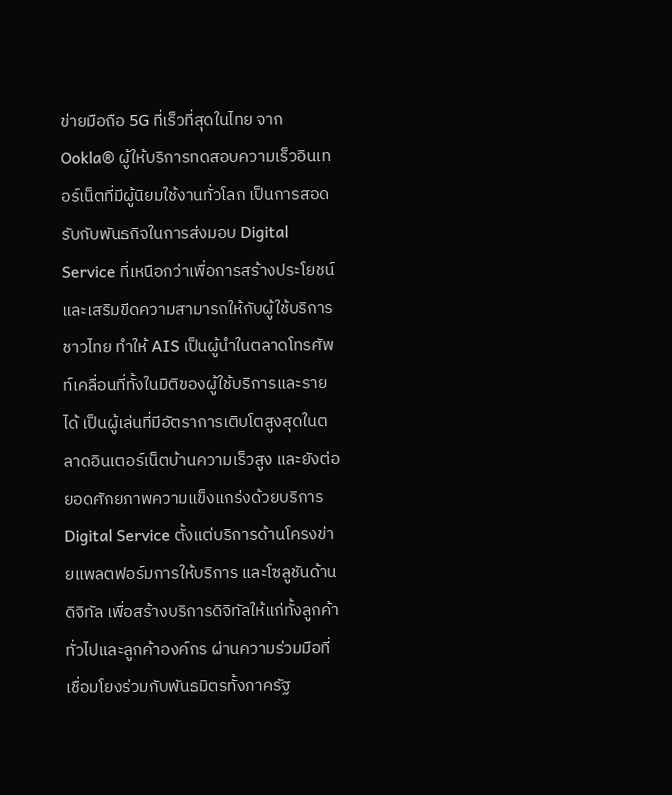ข่ายมือถือ 5G ที่เร็วที่สุดในไทย จาก Ookla® ผู้ให้บริการทดสอบความเร็วอินเทอร์เน็ตที่มีผู้นิยมใช้งานทั่วโลก เป็นการสอดรับกับพันธกิจในการส่งมอบ Digital Service ที่เหนือกว่าเพื่อการสร้างประโยชน์และเสริมขีดความสามารถให้กับผู้ใช้บริการชาวไทย ทำให้ AIS เป็นผู้นำในตลาดโทรศัพท์เคลื่อนที่ทั้งในมิติของผู้ใช้บริการและรายได้ เป็นผู้เล่นที่มีอัตราการเติบโตสูงสุดในตลาดอินเตอร์เน็ตบ้านความเร็วสูง และยังต่อยอดศักยภาพความแข็งแกร่งด้วยบริการ Digital Service ตั้งแต่บริการด้านโครงข่ายแพลตฟอร์มการให้บริการ และโซลูชันด้านดิจิทัล เพื่อสร้างบริการดิจิทัลให้แก่ทั้งลูกค้าทั่วไปและลูกค้าองค์กร ผ่านความร่วมมือที่เชื่อมโยงร่วมกับพันธมิตรทั้งภาครัฐ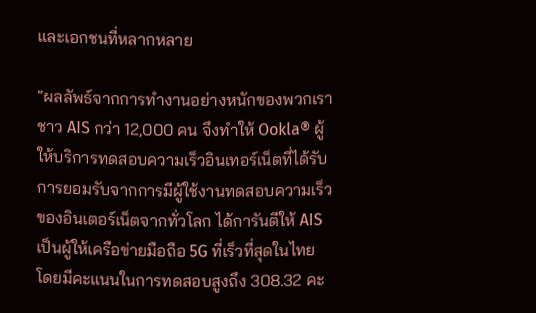และเอกชนที่หลากหลาย

“ผลลัพธ์จากการทำงานอย่างหนักของพวกเราชาว AIS กว่า 12,000 คน จึงทำให้ Ookla® ผู้ให้บริการทดสอบความเร็วอินเทอร์เน็ตที่ได้รับการยอมรับจากการมีผู้ใช้งานทดสอบความเร็วของอินเตอร์เน็ตจากทั่วโลก ได้การันตีให้ AIS เป็นผู้ให้เครือข่ายมือถือ 5G ที่เร็วที่สุดในไทย โดยมีคะแนนในการทดสอบสูงถึง 308.32 คะ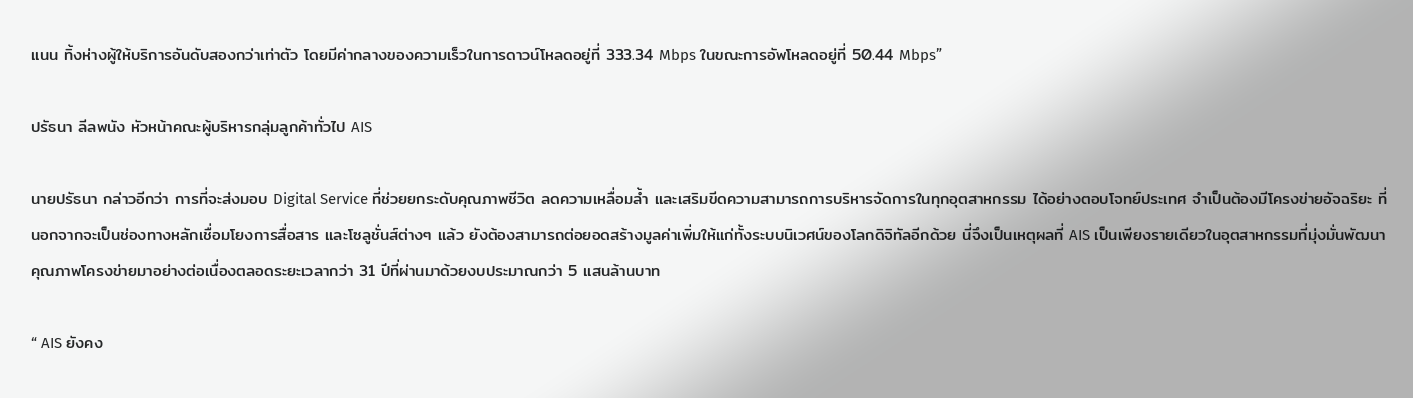แนน ทิ้งห่างผู้ให้บริการอันดับสองกว่าเท่าตัว โดยมีค่ากลางของความเร็วในการดาวน์โหลดอยู่ที่ 333.34 Mbps ในขณะการอัพโหลดอยู่ที่ 50.44 Mbps”

ปรัธนา ลีลพนัง หัวหน้าคณะผู้บริหารกลุ่มลูกค้าทั่วไป AIS

นายปรัธนา กล่าวอีกว่า การที่จะส่งมอบ Digital Service ที่ช่วยยกระดับคุณภาพชีวิต ลดความเหลื่อมล้ำ และเสริมขีดความสามารถการบริหารจัดการในทุกอุตสาหกรรม ได้อย่างตอบโจทย์ประเทศ จำเป็นต้องมีโครงข่ายอัจฉริยะ ที่นอกจากจะเป็นช่องทางหลักเชื่อมโยงการสื่อสาร และโซลูชั่นส์ต่างๆ แล้ว ยังต้องสามารถต่อยอดสร้างมูลค่าเพิ่มให้แก่ทั้งระบบนิเวศน์ของโลกดิจิทัลอีกด้วย นี่จึงเป็นเหตุผลที่ AIS เป็นเพียงรายเดียวในอุตสาหกรรมที่มุ่งมั่นพัฒนาคุณภาพโครงข่ายมาอย่างต่อเนื่องตลอดระยะเวลากว่า 31 ปีที่ผ่านมาด้วยงบประมาณกว่า 5 แสนล้านบาท

“ AIS ยังคง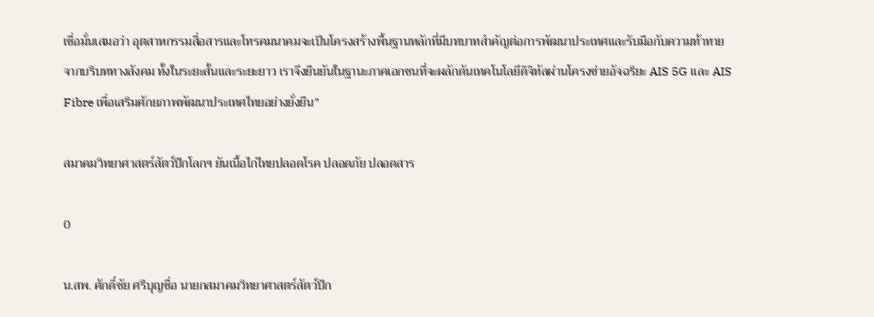เชื่อมั่นเสมอว่า อุตสาหกรรมสื่อสารและโทรคมนาคมจะเป็นโครงสร้างพื้นฐานหลักที่มีบทบาทสำคัญต่อการพัฒนาประเทศและรับมือกับความท้าทายจากบริบททางสังคม ทั้งในระยะสั้นและระยะยาว เราจึงยืนยันในฐานะภาคเอกชนที่จะผลักดันเทคโนโลยีดิจิทัลผ่านโครงข่ายอัจฉริยะ AIS 5G และ AIS Fibre เพื่อเสริมศักยภาพพัฒนาประเทศไทยอย่างยั่งยืน”

สมาคมวิทยาศาสตร์สัตว์ปีกโลกฯ ยันเนื้อไก่ไทยปลอดโรค ปลอดภัย ปลอดสาร

0

น.สพ. ศักดิ์ชัย ศรีบุญซื่อ นายกสมาคมวิทยาศาสตร์สัตว์ปีก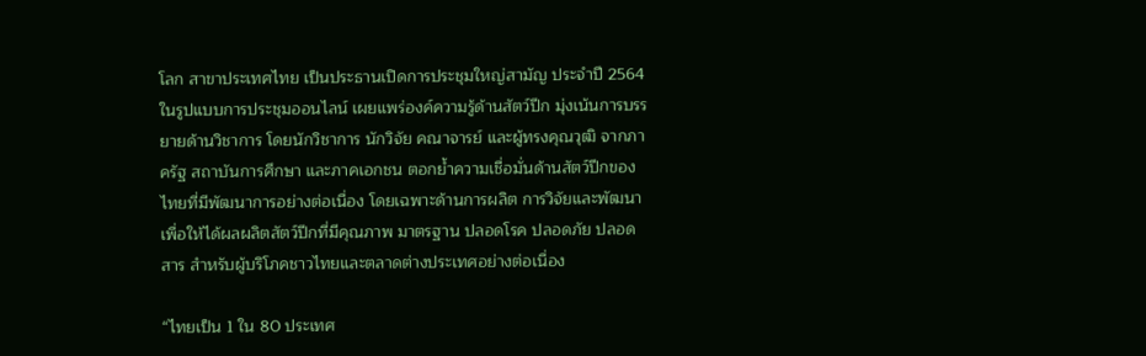โลก สาขาประเทศไทย เป็นประธานเปิดการประชุมใหญ่สามัญ ประจำปี 2564 ในรูปแบบการประชุมออนไลน์ เผยแพร่องค์ความรู้ด้านสัตว์ปีก มุ่งเน้นการบรรยายด้านวิชาการ โดยนักวิชาการ นักวิจัย คณาจารย์ และผู้ทรงคุณวุฒิ จากภาครัฐ สถาบันการศึกษา และภาคเอกชน ตอกย้ำความเชื่อมั่นด้านสัตว์ปีกของไทยที่มีพัฒนาการอย่างต่อเนื่อง โดยเฉพาะด้านการผลิต การวิจัยและพัฒนา เพื่อให้ได้ผลผลิตสัตว์ปีกที่มีคุณภาพ มาตรฐาน ปลอดโรค ปลอดภัย ปลอดสาร สำหรับผู้บริโภคชาวไทยและตลาดต่างประเทศอย่างต่อเนื่อง

“ไทยเป็น 1 ใน 80 ประเทศ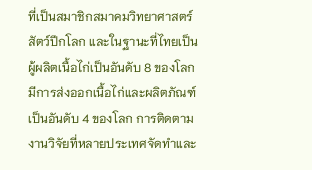ที่เป็นสมาชิกสมาคมวิทยาศาสตร์สัตว์ปีกโลก และในฐานะที่ไทยเป็นผู้ผลิตเนื้อไก่เป็นอันดับ 8 ของโลก มีการส่งออกเนื้อไก่และผลิตภัณฑ์เป็นอันดับ 4 ของโลก การติดตามงานวิจัยที่หลายประเทศจัดทำและ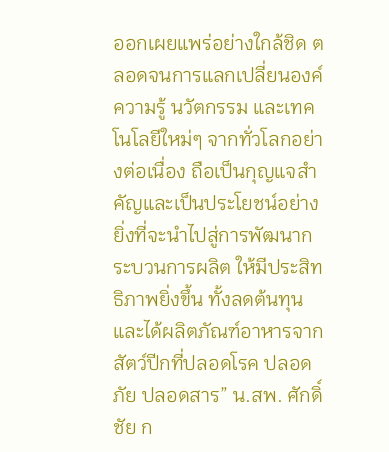ออกเผยแพร่อย่างใกล้ชิด ตลอดจนการแลกเปลี่ยนองค์ความรู้ นวัตกรรม และเทคโนโลยีใหม่ๆ จากทั่วโลกอย่างต่อเนื่อง ถือเป็นกุญแจสำคัญและเป็นประโยชน์อย่างยิ่งที่จะนำไปสู่การพัฒนากระบวนการผลิต ให้มีประสิทธิภาพยิ่งขึ้น ทั้งลดต้นทุน และได้ผลิตภัณฑ์อาหารจากสัตว์ปีกที่ปลอดโรค ปลอดภัย ปลอดสาร” น.สพ. ศักดิ์ชัย ก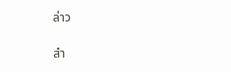ล่าว

สำ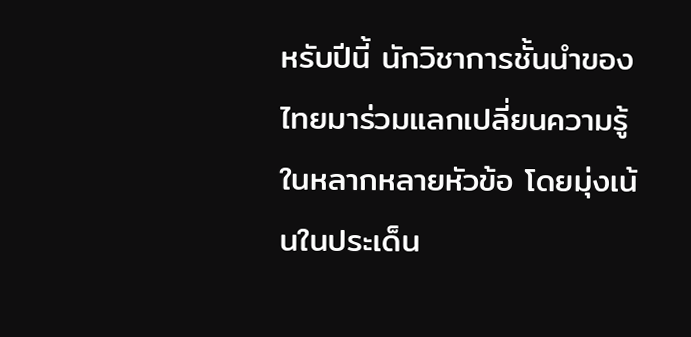หรับปีนี้ นักวิชาการชั้นนำของไทยมาร่วมแลกเปลี่ยนความรู้ในหลากหลายหัวข้อ โดยมุ่งเน้นในประเด็น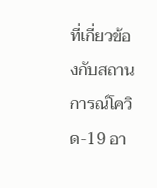ที่เกี่ยวข้องกับสถานการณ์โควิด-19 อา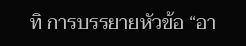ทิ การบรรยายหัวข้อ “อา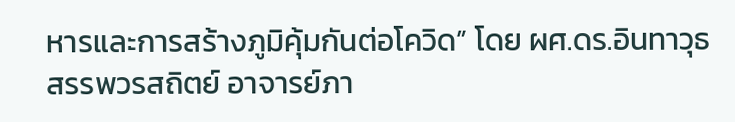หารและการสร้างภูมิคุ้มกันต่อโควิด” โดย ผศ.ดร.อินทาวุธ สรรพวรสถิตย์ อาจารย์ภา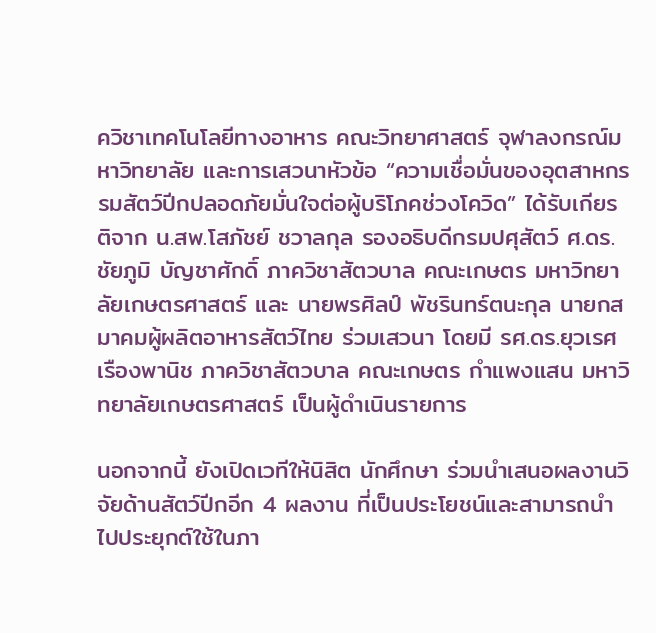ควิชาเทคโนโลยีทางอาหาร คณะวิทยาศาสตร์ จุฬาลงกรณ์มหาวิทยาลัย และการเสวนาหัวข้อ “ความเชื่อมั่นของอุตสาหกรรมสัตว์ปีกปลอดภัยมั่นใจต่อผู้บริโภคช่วงโควิด” ได้รับเกียรติจาก น.สพ.โสภัชย์ ชวาลกุล รองอธิบดีกรมปศุสัตว์ ศ.ดร.ชัยภูมิ บัญชาศักดิ์ ภาควิชาสัตวบาล คณะเกษตร มหาวิทยาลัยเกษตรศาสตร์ และ นายพรศิลป์ พัชรินทร์ตนะกุล นายกสมาคมผู้ผลิตอาหารสัตว์ไทย ร่วมเสวนา โดยมี รศ.ดร.ยุวเรศ เรืองพานิช ภาควิชาสัตวบาล คณะเกษตร กำแพงแสน มหาวิทยาลัยเกษตรศาสตร์ เป็นผู้ดำเนินรายการ

นอกจากนี้ ยังเปิดเวทีให้นิสิต นักศึกษา ร่วมนำเสนอผลงานวิจัยด้านสัตว์ปีกอีก 4 ผลงาน ที่เป็นประโยชน์และสามารถนำไปประยุกต์ใช้ในภา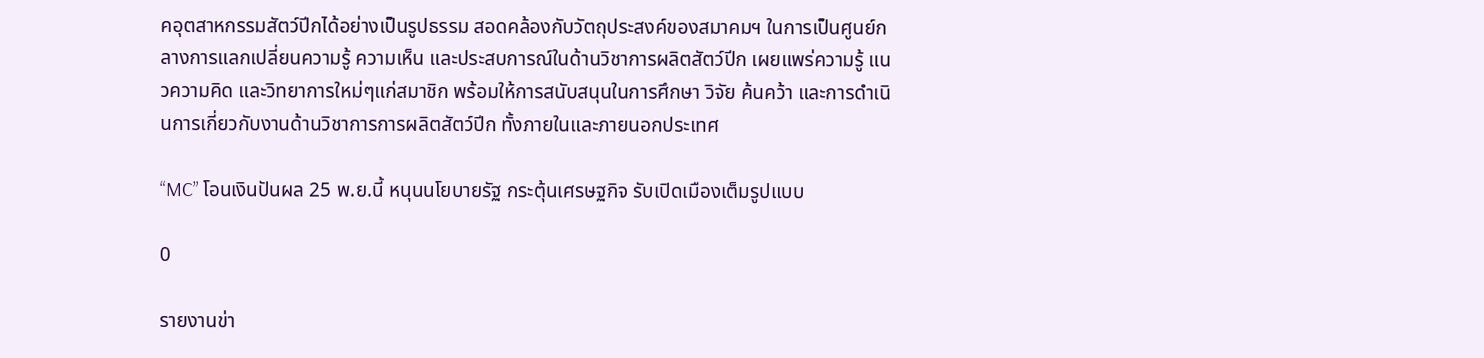คอุตสาหกรรมสัตว์ปีกได้อย่างเป็นรูปธรรม สอดคล้องกับวัตถุประสงค์ของสมาคมฯ ในการเป็นศูนย์กลางการแลกเปลี่ยนความรู้ ความเห็น และประสบการณ์ในด้านวิชาการผลิตสัตว์ปีก เผยแพร่ความรู้ แนวความคิด และวิทยาการใหม่ๆแก่สมาชิก พร้อมให้การสนับสนุนในการศึกษา วิจัย ค้นคว้า และการดำเนินการเกี่ยวกับงานด้านวิชาการการผลิตสัตว์ปีก ทั้งภายในและภายนอกประเทศ

“MC” โอนเงินปันผล 25 พ.ย.นี้ หนุนนโยบายรัฐ กระตุ้นเศรษฐกิจ รับเปิดเมืองเต็มรูปแบบ

0

รายงานข่า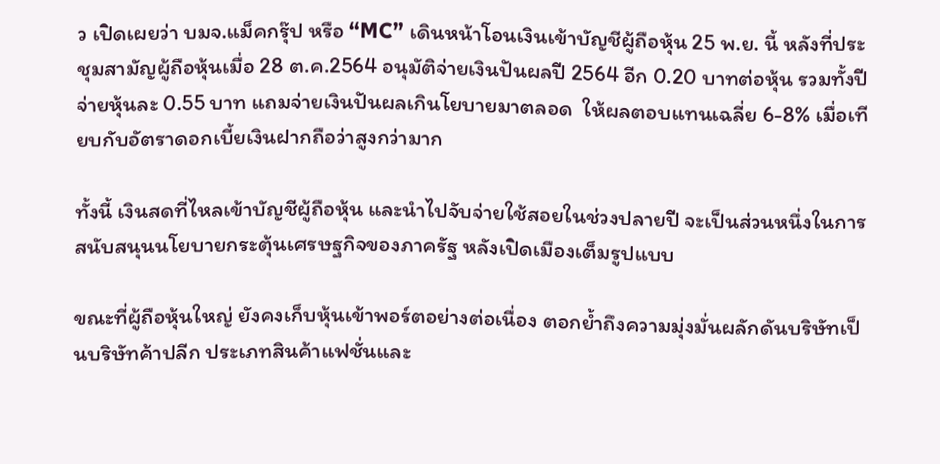ว เปิดเผยว่า บมจ.แม็คกรุ๊ป หรือ “MC” เดินหน้าโอนเงินเข้าบัญชีผู้ถือหุ้น 25 พ.ย. นี้ หลังที่ประชุมสามัญผู้ถือหุ้นเมื่อ 28 ต.ค.2564 อนุมัติจ่ายเงินปันผลปี 2564 อีก 0.20 บาทต่อหุ้น รวมทั้งปีจ่ายหุ้นละ 0.55 บาท แถมจ่ายเงินปันผลเกินโยบายมาตลอด  ให้ผลตอบแทนเฉลี่ย 6-8% เมื่อเทียบกับอัตราดอกเบี้ยเงินฝากถือว่าสูงกว่ามาก

ทั้งนี้ เงินสดที่ไหลเข้าบัญชีผู้ถือหุ้น และนำไปจับจ่ายใช้สอยในช่วงปลายปี จะเป็นส่วนหนึ่งในการสนับสนุนนโยบายกระตุ้นเศรษฐกิจของภาครัฐ หลังเปิดเมืองเต็มรูปแบบ

ขณะที่ผู้ถือหุ้นใหญ่ ยังคงเก็บหุ้นเข้าพอร์ตอย่างต่อเนื่อง ตอกย้ำถึงความมุ่งมั่นผลักดันบริษัทเป็นบริษัทค้าปลีก ประเภทสินค้าแฟชั่นและ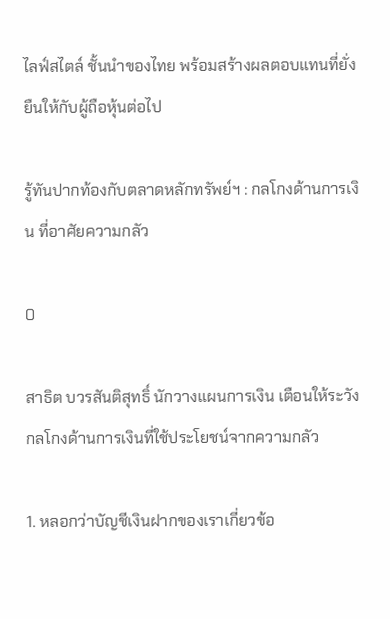ไลฟ์สไตล์ ชั้นนำของไทย พร้อมสร้างผลตอบแทนที่ยั่งยืนให้กับผู้ถือหุ้นต่อไป

รู้ทันปากท้องกับตลาดหลักทรัพย์ฯ : กลโกงด้านการเงิน ที่อาศัยความกลัว

0

สาธิต บวรสันติสุทธิ์ นักวางแผนการเงิน เตือนให้ระวังกลโกงด้านการเงินที่ใช้ประโยชน์จากความกลัว

1. หลอกว่าบัญชีเงินฝากของเราเกี่ยวข้อ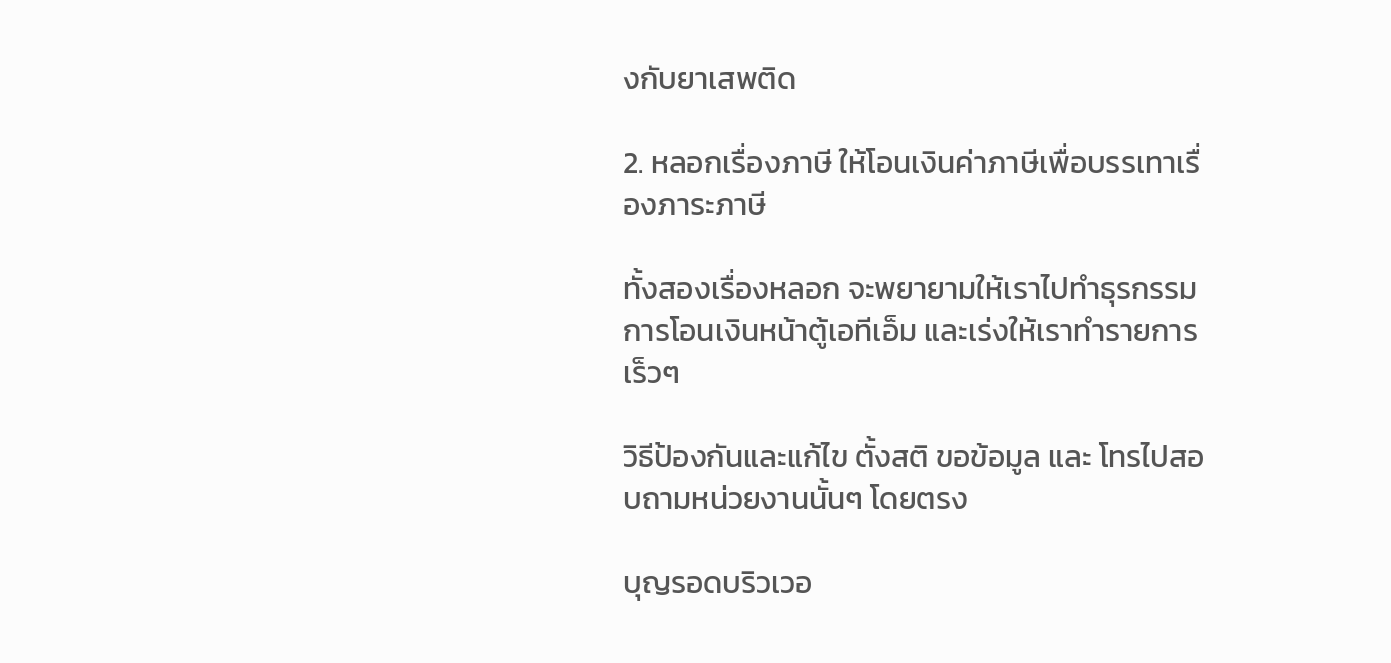งกับยาเสพติด

2. หลอกเรื่องภาษี ให้โอนเงินค่าภาษีเพื่อบรรเทาเรื่องภาระภาษี

ทั้งสองเรื่องหลอก จะพยายามให้เราไปทำธุรกรรมการโอนเงินหน้าตู้เอทีเอ็ม และเร่งให้เราทำรายการเร็วๆ

วิธีป้องกันและแก้ไข ตั้งสติ ขอข้อมูล และ โทรไปสอบถามหน่วยงานนั้นๆ โดยตรง

บุญรอดบริวเวอ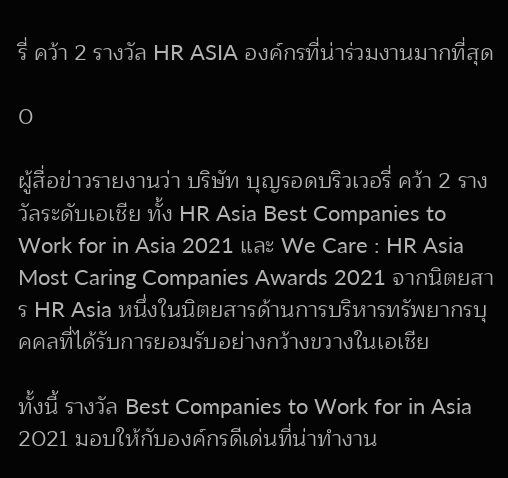รี่ คว้า 2 รางวัล HR ASIA องค์กรที่น่าร่วมงานมากที่สุด

0

ผู้สื่อข่าวรายงานว่า บริษัท บุญรอดบริวเวอรี่ คว้า 2 รางวัลระดับเอเชีย ทั้ง HR Asia Best Companies to Work for in Asia 2021 และ We Care : HR Asia Most Caring Companies Awards 2021 จากนิตยสาร HR Asia หนึ่งในนิตยสารด้านการบริหารทรัพยากรบุคคลที่ได้รับการยอมรับอย่างกว้างขวางในเอเชีย

ทั้งนี้ รางวัล Best Companies to Work for in Asia 2021 มอบให้กับองค์กรดีเด่นที่น่าทำงาน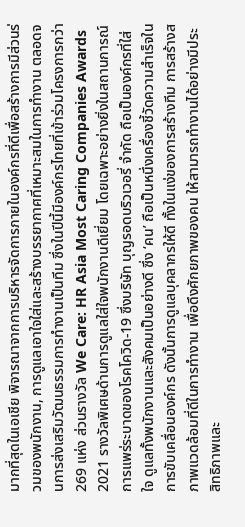มากที่สุดในเอเชีย พิจารณาจากการบริหารจัดการภายในองค์กรที่ดีเพื่อสร้างการมีส่วนร่วมของพนักงาน, การดูแลเอาใจใส่และสร้างบรรยากาศที่เหมาะสมในการทำงาน ตลอดจนการส่งเสริมวัฒนธรรมการทำงานเป็นทีม ซึ่งในปีนี้มีองค์กรไทยที่เข้าร่วมโครงการกว่า 269 แห่ง ส่วนรางวัล We Care: HR Asia Most Caring Companies Awards 2021 รางวัลพิเศษด้านการดูแลใส่ใจพนักงานดีเยี่ยม โดยเฉพาะอย่างยิ่งในสถานการณ์การแพร่ระบาดของโรคโควิด-19 ซึ่งบริษัท บุญรอดบริวเวอรี่ จำกัด ถือเป็นองค์กรที่ใส่ใจ ดูแลทั้งพนักงานและสังคมเป็นอย่างดี ซึ่ง ‘คน’ ถือเป็นหนึ่งเครื่องชี้วัดความสำเร็จในการขับเคลื่อนองค์กร ดังนั้นการดูแลบุคลากรให้ดี ทั้งในแง่ของการสร้างทีม การสร้างสภาพแวดล้อมที่ดีในการทำงาน เพื่อดึงศักยภาพของคน ให้สามารถทำงานได้อย่างมีประสิทธิภาพและ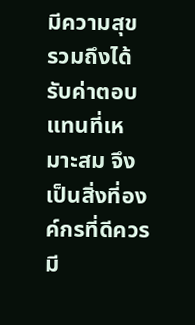มีความสุข รวมถึงได้รับค่าตอบแทนที่เหมาะสม จึงเป็นสิ่งที่องค์กรที่ดีควรมี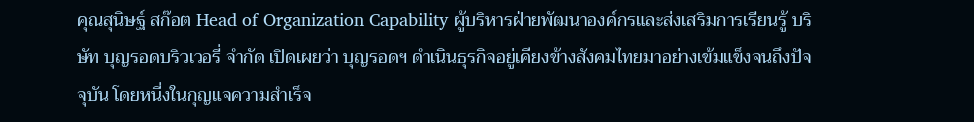คุณสุนิษฐ์ สก๊อต Head of Organization Capability ผู้บริหารฝ่ายพัฒนาองค์กรและส่งเสริมการเรียนรู้ บริษัท บุญรอดบริวเวอรี่ จำกัด เปิดเผยว่า บุญรอดฯ ดำเนินธุรกิจอยู่เคียงข้างสังคมไทยมาอย่างเข้มแข็งจนถึงปัจจุบัน โดยหนี่งในกุญแจความสำเร็จ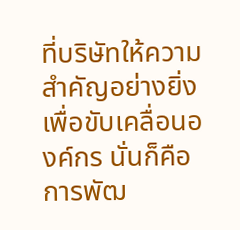ที่บริษัทให้ความสำคัญอย่างยิ่ง เพื่อขับเคลื่อนองค์กร นั่นก็คือการพัฒ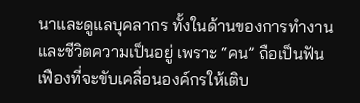นาและดูแลบุคลากร ทั้งในด้านของการทำงานและชีวิตความเป็นอยู่ เพราะ “คน” ถือเป็นฟันเฟืองที่จะขับเคลื่อนองค์กรให้เติบ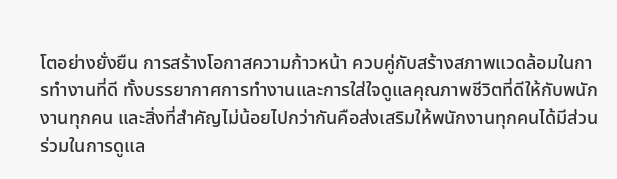โตอย่างยั่งยืน การสร้างโอกาสความก้าวหน้า ควบคู่กับสร้างสภาพแวดล้อมในการทำงานที่ดี ทั้งบรรยากาศการทำงานและการใส่ใจดูแลคุณภาพชีวิตที่ดีให้กับพนักงานทุกคน และสิ่งที่สำคัญไม่น้อยไปกว่ากันคือส่งเสริมให้พนักงานทุกคนได้มีส่วนร่วมในการดูแล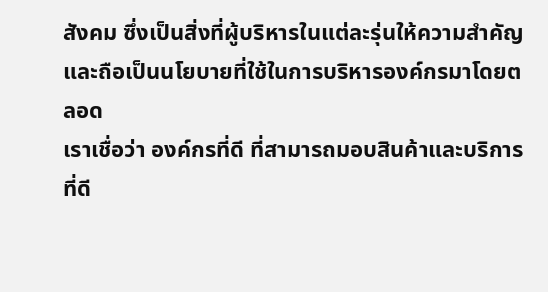สังคม ซึ่งเป็นสิ่งที่ผู้บริหารในแต่ละรุ่นให้ความสำคัญและถือเป็นนโยบายที่ใช้ในการบริหารองค์กรมาโดยตลอด
เราเชื่อว่า องค์กรที่ดี ที่สามารถมอบสินค้าและบริการที่ดี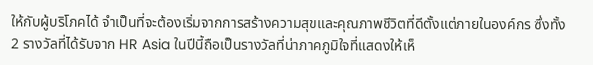ให้กับผู้บริโภคได้ จำเป็นที่จะต้องเริ่มจากการสร้างความสุขและคุณภาพชีวิตที่ดีตั้งแต่ภายในองค์กร ซึ่งทั้ง 2 รางวัลที่ได้รับจาก HR Asia ในปีนี้ถือเป็นรางวัลที่น่าภาคภูมิใจที่แสดงให้เห็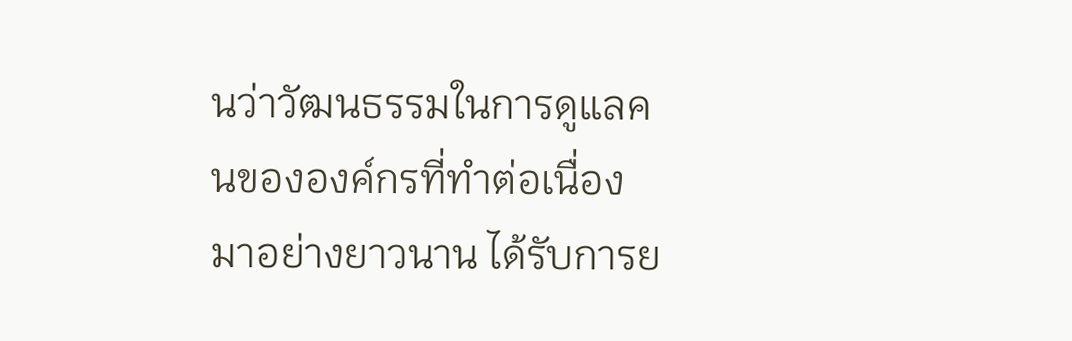นว่าวัฒนธรรมในการดูแลคนขององค์กรที่ทำต่อเนื่องมาอย่างยาวนาน ได้รับการย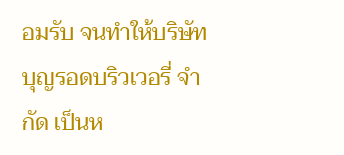อมรับ จนทำให้บริษัท บุญรอดบริวเวอรี่ จำกัด เป็นห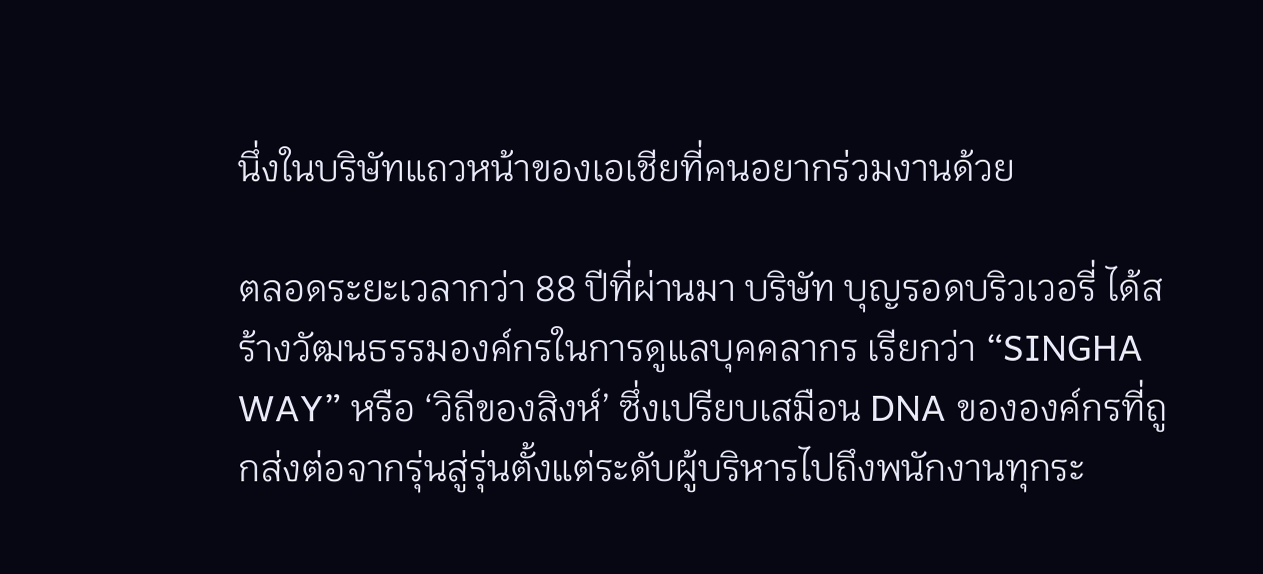นึ่งในบริษัทแถวหน้าของเอเชียที่คนอยากร่วมงานด้วย

ตลอดระยะเวลากว่า 88 ปีที่ผ่านมา บริษัท บุญรอดบริวเวอรี่ ได้สร้างวัฒนธรรมองค์กรในการดูแลบุคคลากร เรียกว่า “SINGHA WAY” หรือ ‘วิถีของสิงห์’ ซึ่งเปรียบเสมือน DNA ขององค์กรที่ถูกส่งต่อจากรุ่นสู่รุ่นตั้งแต่ระดับผู้บริหารไปถึงพนักงานทุกระ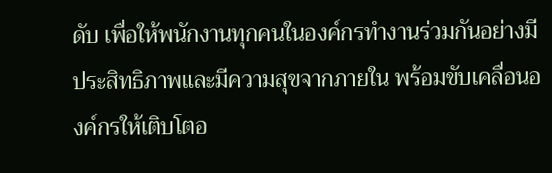ดับ เพื่อให้พนักงานทุกคนในองค์กรทำงานร่วมกันอย่างมีประสิทธิภาพและมีความสุขจากภายใน พร้อมขับเคลื่อนองค์กรให้เติบโตอ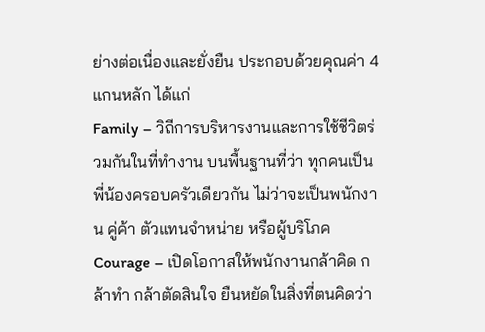ย่างต่อเนื่องและยั่งยืน ประกอบด้วยคุณค่า 4 แกนหลัก ได้แก่
Family – วิถีการบริหารงานและการใช้ชีวิตร่วมกันในที่ทำงาน บนพื้นฐานที่ว่า ทุกคนเป็นพี่น้องครอบครัวเดียวกัน ไม่ว่าจะเป็นพนักงาน คู่ค้า ตัวแทนจำหน่าย หรือผู้บริโภค
Courage – เปิดโอกาสให้พนักงานกล้าคิด กล้าทำ กล้าตัดสินใจ ยืนหยัดในสิ่งที่ตนคิดว่า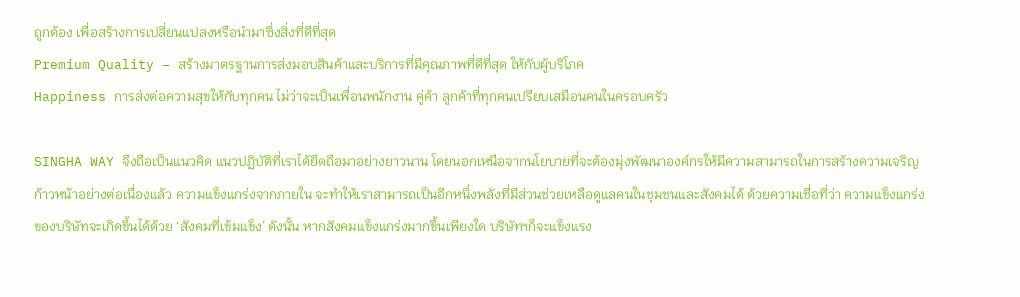ถูกต้อง เพื่อสร้างการเปลี่ยนแปลงหรือนำมาซึ่งสิ่งที่ดีที่สุด
Premium Quality – สร้างมาตรฐานการส่งมอบสินค้าและบริการที่มีคุณภาพที่ดีที่สุด ให้กับผู้บริโภค
Happiness การส่งต่อความสุขให้กับทุกคน ไม่ว่าจะเป็นเพื่อนพนักงาน คู่ค้า ลูกค้าที่ทุกคนเปรียบเสมือนคนในครอบครัว

SINGHA WAY จึงถือเป็นแนวคิด แนวปฏิบัติที่เราได้ยึดถือมาอย่างยาวนาน โดยนอกเหนือจากนโยบายที่จะต้องมุ่งพัฒนาองค์กรให้มีความสามารถในการสร้างความเจริญก้าวหน้าอย่างต่อเนื่องแล้ว ความแข็งแกร่งจากภายใน จะทำให้เราสามารถเป็นอีกหนึ่งพลังที่มีส่วนช่วยเหลือดูแลคนในชุมชนและสังคมได้ ด้วยความเชื่อที่ว่า ความแข็งแกร่งของบริษัทจะเกิดขึ้นได้ด้วย ‘สังคมที่เข้มแข็ง’ ดังนั้น หากสังคมแข็งแกร่งมากขึ้นเพียงใด บริษัทฯก็จะแข็งแรง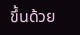ขึ้นด้วย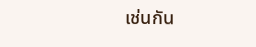เช่นกัน